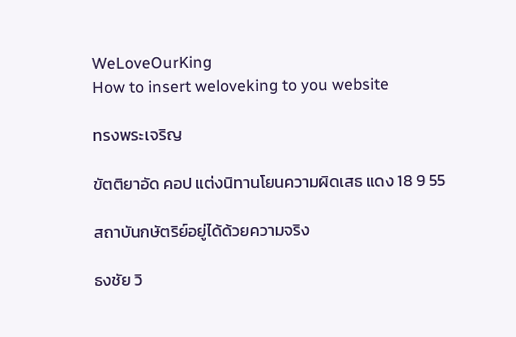WeLoveOurKing
How to insert weloveking to you website

ทรงพระเจริญ

ขัตติยาอัด คอป แต่งนิทานโยนความผิดเสธ แดง 18 9 55

สถาบันกษัตริย์อยู่ได้ด้วยความจริง

ธงชัย วิ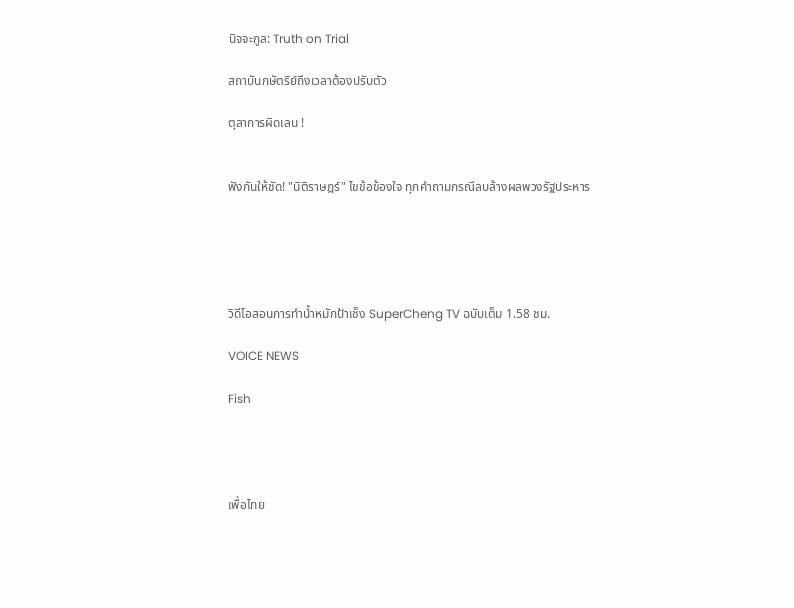นิจจะกูล: Truth on Trial

สถาบันกษัตริย์ถึงเวลาต้องปรับตัว

ตุลาการผิดเลน !


ฟังกันให้ชัด! "นิติราษฎร์" ไขข้อข้องใจ ทุกคำถามกรณีลบล้างผลพวงรัฐประหาร





วิดีโอสอนการทำน้ำหมักป้าเช็ง SuperCheng TV ฉบับเต็ม 1.58 ชม.

VOICE NEWS

Fish




เพื่อไทย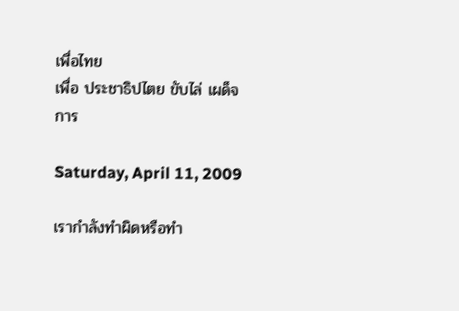เพื่อไทย
เพื่อ ประชาธิปไตย ขับไล่ เผด็จการ

Saturday, April 11, 2009

เรากำลังทำผิดหรือทำ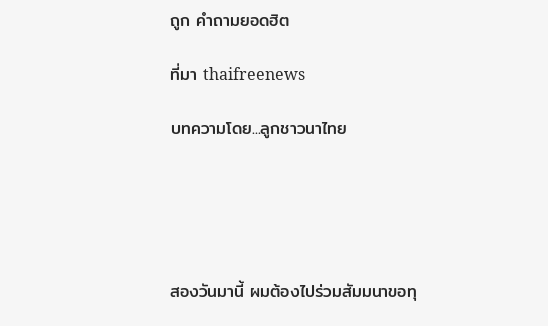ถูก คำถามยอดฮิต

ที่มา thaifreenews

บทความโดย...ลูกชาวนาไทย





สองวันมานี้ ผมต้องไปร่วมสัมมนาขอทุ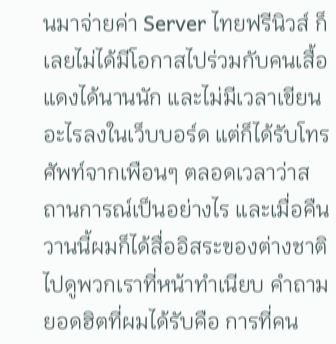นมาจ่ายค่า Server ไทยฟรีนิวส์ ก็เลยไม่ได้มีโอกาสไปร่วมกับคนเสื้อแดงได้นานนัก และไม่มีเวลาเขียนอะไรลงในเว็บบอร์ด แต่ก็ได้รับโทรศัพท์จากเพือนๆ ตลอดเวลาว่าสถานการณ์เป็นอย่างไร และเมื่อคืนวานนี้ผมก็ได้สื่ออิสระของต่างชาติไปดูพวกเราที่หน้าทำเนียบ คำถามยอดฮิตที่ผมได้รับคือ การที่คน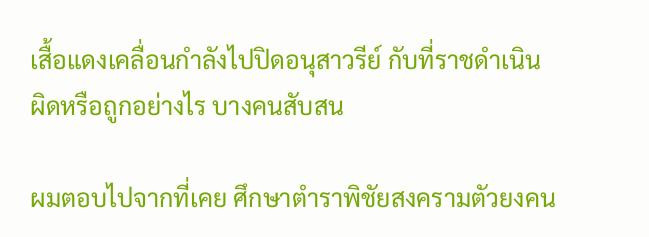เสื้อแดงเคลื่อนกำลังไปปิดอนุสาวรีย์ กับที่ราชดำเนิน ผิดหรือถูกอย่างไร บางคนสับสน

ผมตอบไปจากที่เคย ศึกษาตำราพิชัยสงครามตัวยงคน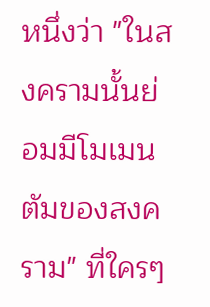หนึ่งว่า "ในสงครามนั้นย่อมมีโมเมนตัมของสงคราม" ที่ใครๆ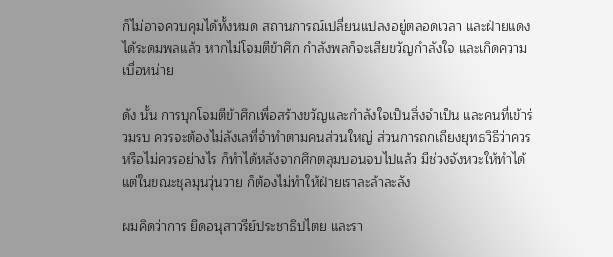ก็ไม่อาจควบคุมได้ทั้งหมด สถานการณ์เปลี่ยนแปลงอยู่ตลอดเวลา และฝ่ายแดงได้ระดมพลแล้ว หากไม่โจมตีข้าศึก กำลังพลก็จะเสียขวัญกำลังใจ และเกิดความเบื่อหน่าย

ดัง นั้น การบุกโจมตีข้าศึกเพื่อสร้างขวัญและกำลังใจเป็นสิ่งจำเป็น และคนที่เข้าร่วมรบ ควรจะต้องไม่ลังเลที่จำทำตามคนส่วนใหญ่ ส่วนการถกเถียงยุทธวิธีว่าควรหรือไม่ควรอย่างไร ก็ทำได้หลังจากศึกตลุมบอนจบไปแล้ว มีช่วงจังหวะให้ทำได้ แต่ในขณะชุลมุนวุ่นวาย ก็ต้องไม่ทำให้ฝ่ายเราละล้าละลัง

ผมคิดว่าการ ยึดอนุสาวรีย์ประชาธิปไตย และรา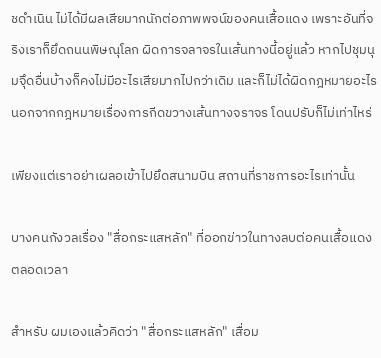ชดำเนิน ไม่ได้มีผลเสียมากนักต่อภาพพจน์ของคนเสื้อแดง เพราะอันที่จริงเราก็ยึดถนนพิษณุโลก ผิดการจลาจรในเส้นทางนี้อยู่แล้ว หากไปชุมนุมจุึดอื่นบ้างก็คงไม่มีอะไรเสียมากไปกว่าเดิม และก็ไม่ได้ผิดกฎหมายอะไร นอกจากกฎหมายเรื่องการกีดขวางเส้นทางจราจร โดนปรับก็ไม่เท่าไหร่

เพียงแต่เราอย่าเผลอเข้าไปยึดสนามบิน สถานที่ราชการอะไรเท่านั้น

บางคนกังวลเรื่อง "สื่อกระแสหลัก" ที่ออกข่าวในทางลบต่อคนเสื้อแดงตลอดเวลา

สำหรับ ผมเองแล้วคิดว่า "สื่อกระแสหลัก" เสื่อม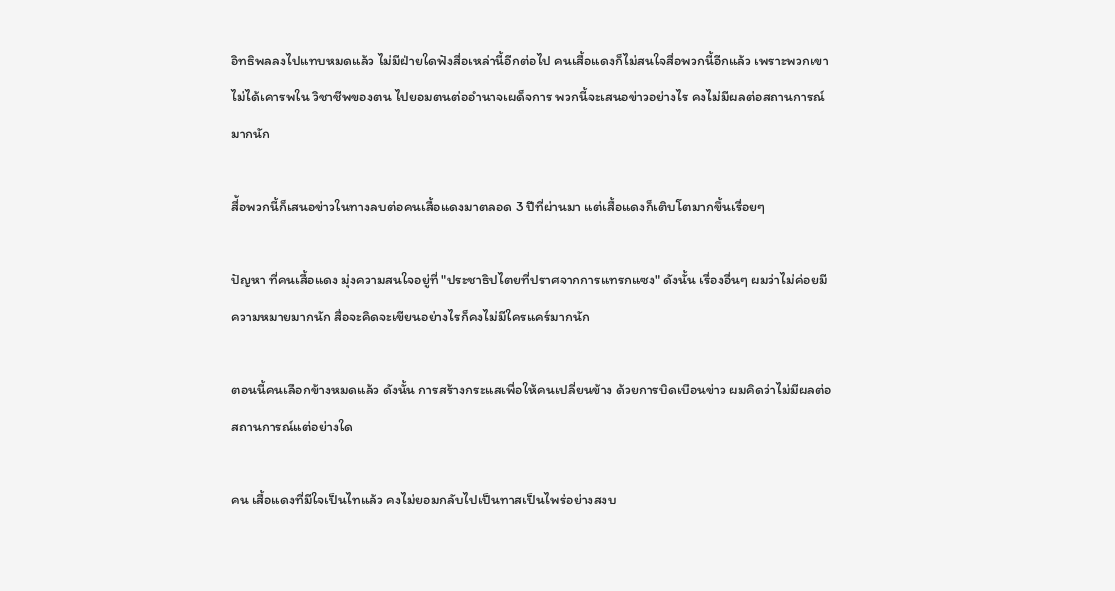อิทธิพลลงไปแทบหมดแล้ว ไม่มีฝ่ายใดฟังสื่อเหล่านี้อีกต่อไป คนเสื้อแดงก็ไม่สนใจสื่อพวกนี้อีกแล้ว เพราะพวกเขาไม่ได้เคารพใน วิชาชีพของตน ไปยอมตนต่ออำนาจเผด็จการ พวกนี้จะเสนอข่าวอย่างไร คงไม่มีผลต่อสถานการณ์มากนัก

สื่้อพวกนี้ก็เสนอข่าวในทางลบต่อคนเสื้อแดงมาตลอด 3 ปีที่ผ่านมา แต่เสื้อแดงก็เติบโตมากขึ้นเรื่อยๆ

ปัญหา ที่คนเสื้อแดง มุ่งความสนใจอยู่ที่ "ประชาธิปไตยที่ปราศจากการแทรกแซง" ดังนั้น เรื่องอื่นๆ ผมว่าไม่ค่อยมีความหมายมากนัก สื่อจะคิดจะเขียนอย่างไรก็คงไม่มีใครแคร์มากนัก

ตอนนี้คนเลือกข้างหมดแล้ว ดังนั้น การสร้างกระแสเพื่อให้คนเปลี่ยนข้าง ด้วยการบิดเบือนข่าว ผมคิดว่าไม่มีผลต่อสถานการณ์แต่อย่างใด

คน เสื้อแดงที่มีใจเป็นไทแล้ว คงไม่ยอมกลับไปเป็นทาสเป็นไพร่อย่างสงบ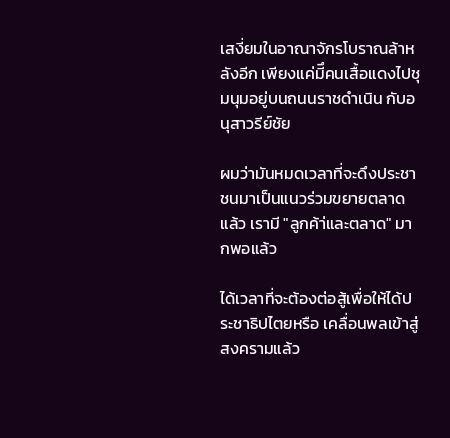เสงี่ยมในอาณาจักรโบราณล้าหลังอีก เพียงแค่มีึคนเสื้อแดงไปชุมนุมอยู่บนถนนราชดำเนิน กับอนุสาวรีย์ชัย

ผมว่ามันหมดเวลาที่จะดึงประชาชนมาเป็นแนวร่วมขยายตลาดแล้ว เรามี "ลูกค้า่และตลาด" มากพอแล้ว

ได้เวลาที่จะต้องต่อสู้เพื่อให้ได้ประชาธิปไตยหรือ เคลื่อนพลเข้าสู่สงครามแล้ว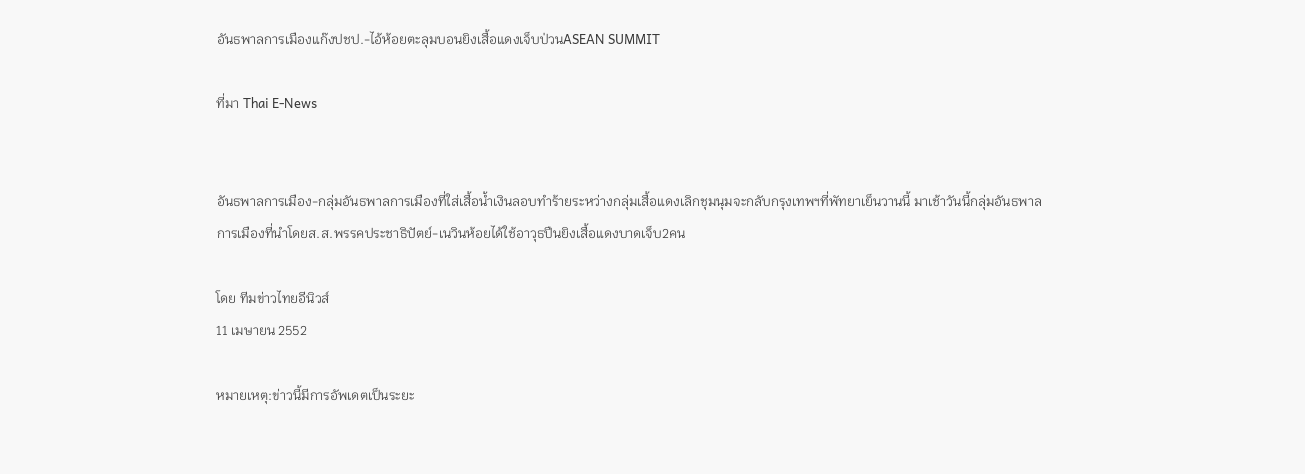อันธพาลการเมืองแก๊งปชป.-ไอ้ห้อยตะลุมบอนยิงเสื้อแดงเจ็บป่วนASEAN SUMMIT

ที่มา Thai E-News


อันธพาลการเมือง-กลุ่มอันธพาลการเมืองที่ใส่เสื้อน้ำเงินลอบทำร้ายระหว่างกลุ่มเสื้อแดงเลิกชุมนุมจะกลับกรุงเทพฯที่พัทยาเย็นวานนี้ มาเช้าวันนี้กลุ่มอันธพาลการเมืองที่นำโดยส.ส.พรรคประชาธิปัตย์-เนวินห้อยได้ใช้อาวุธปืนยิงเสื้อแดงบาดเจ็บ2คน

โดย ทีมข่าวไทยอีนิวส์
11 เมษายน 2552

หมายเหตุ:ข่าวนี้มีการอัพเดตเป็นระยะ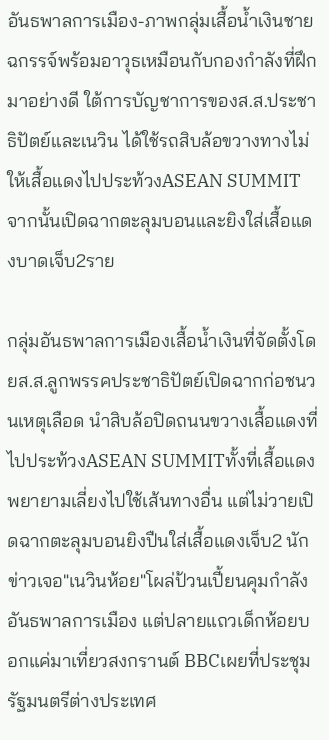อันธพาลการเมือง-ภาพกลุ่มเสื้อน้ำเงินชายฉกรรจ์พร้อมอาวุธเหมือนกับกองกำลังที่ฝึกมาอย่างดี ใต้การบัญชาการของส.ส.ประชาธิปัตย์และเนวิน ได้ใช้รถสิบล้อขวางทางไม่ให้เสื้อแดงไปประท้วงASEAN SUMMITจากนั้นเปิดฉากตะลุมบอนและยิงใส่เสื้อแดงบาดเจ็บ2ราย

กลุ่มอันธพาลการเมืองเสื้อน้ำเงินที่จัดตั้งโดยส.ส.ลูกพรรคประชาธิปัตย์เปิดฉากก่อชนวนเหตุเลือด นำสิบล้อปิดถนนขวางเสื้อแดงที่ไปประท้วงASEAN SUMMITทั้งที่เสื้อแดงพยายามเลี่ยงไปใช้เส้นทางอื่น แต่ไม่วายเปิดฉากตะลุมบอนยิงปืนใส่เสื้อแดงเจ็บ2 นักข่าวเจอ"เนวินห้อย"โผล่ป้วนเปี้ยนคุมกำลังอันธพาลการเมือง แต่ปลายแถวเด็กห้อยบอกแค่มาเที่ยวสงกรานต์ BBCเผยที่ประชุมรัฐมนตรีต่างประเทศ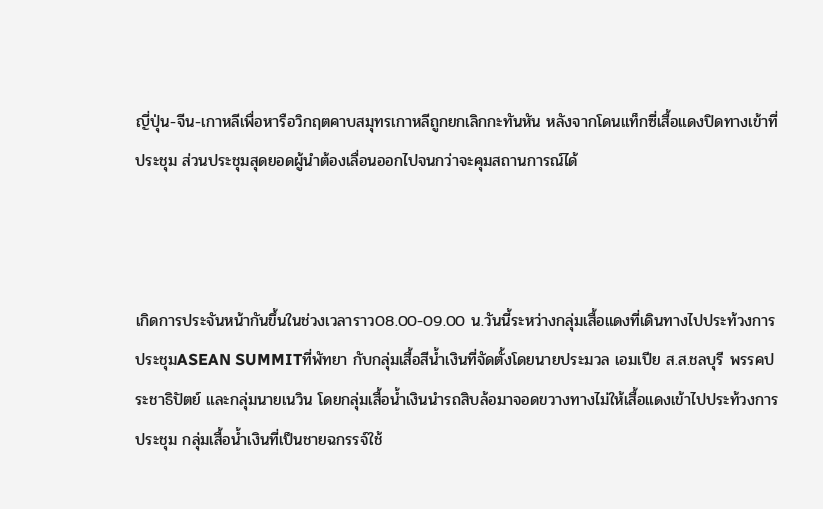ญี่ปุ่น-จีน-เกาหลีเพื่อหารือวิกฤตคาบสมุทรเกาหลีถูกยกเลิกกะทันหัน หลังจากโดนแท็กซี่เสื้อแดงปิดทางเข้าที่ประชุม ส่วนประชุมสุดยอดผู้นำต้องเลื่อนออกไปจนกว่าจะคุมสถานการณ์ได้



เกิดการประจันหน้ากันขึ้นในช่วงเวลาราว08.00-09.00 น.วันนี้ระหว่างกลุ่มเสื้อแดงที่เดินทางไปประท้วงการประชุมASEAN SUMMITที่พัทยา กับกลุ่มเสื้อสีน้ำเงินที่จัดตั้งโดยนายประมวล เอมเปีย ส.ส.ชลบุรี พรรคประชาธิปัตย์ และกลุ่มนายเนวิน โดยกลุ่มเสื้อน้ำเงินนำรถสิบล้อมาจอดขวางทางไม่ให้เสื้อแดงเข้าไปประท้วงการประชุม กลุ่มเสื้อน้ำเงินที่เป็นชายฉกรรจ์ใช้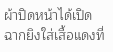ผ้าปิดหน้าได้เปิดฉากยิงใส่เสื้อแดงที่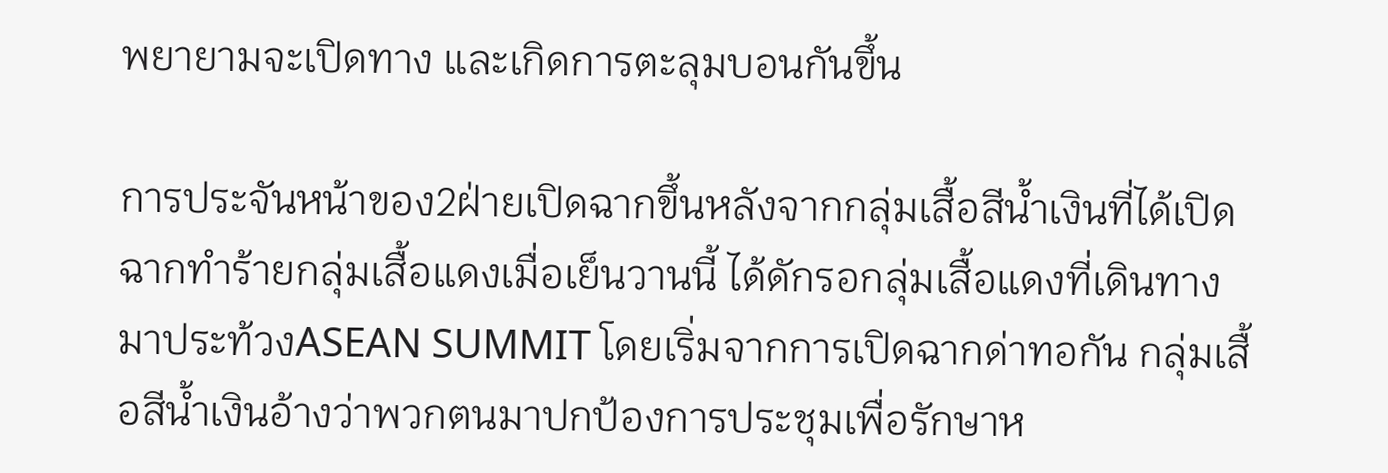พยายามจะเปิดทาง และเกิดการตะลุมบอนกันขึ้น

การประจันหน้าของ2ฝ่ายเปิดฉากขึ้นหลังจากกลุ่มเสื้อสีน้ำเงินที่ได้เปิดฉากทำร้ายกลุ่มเสื้อแดงเมื่อเย็นวานนี้ ได้ดักรอกลุ่มเสื้อแดงที่เดินทางมาประท้วงASEAN SUMMIT โดยเริ่มจากการเปิดฉากด่าทอกัน กลุ่มเสื้อสีน้ำเงินอ้างว่าพวกตนมาปกป้องการประชุมเพื่อรักษาห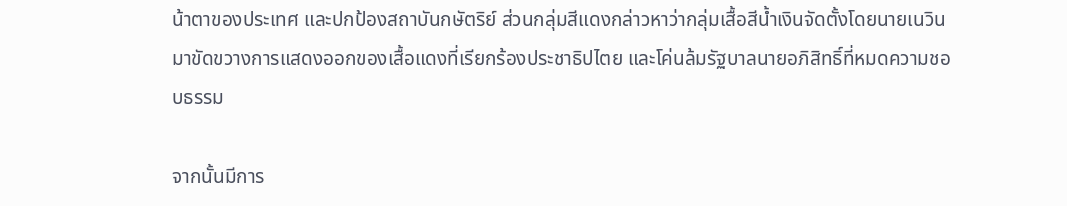น้าตาของประเทศ และปกป้องสถาบันกษัตริย์ ส่วนกลุ่มสีแดงกล่าวหาว่ากลุ่มเสื้อสีน้ำเงินจัดตั้งโดยนายเนวิน มาขัดขวางการแสดงออกของเสื้อแดงที่เรียกร้องประชาธิปไตย และโค่นล้มรัฐบาลนายอภิสิทธิ์ที่หมดความชอบธรรม

จากนั้นมีการ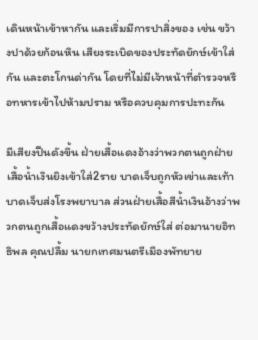เดินหน้าเข้าหากัน และเริ่มมีการปาสิ่งของ เช่น ขว้างปาด้วยก้อนหิน เสียงระเบิดของประทัดยักษ์เข้าใส่กัน และตะโกนด่ากัน โดยที่ไม่มีเจ้าหน้าที่ตำรวจหรือทหารเข้าไปห้ามปราม หรือควบคุมการปะทะกัน

มีเสียงปืนดังขึ้น ฝ่ายเสื้อแดงอ้างว่าพวกตนถูกฝ่ายเสื้อน้ำเงินยิงเข้าใส่2ราย บาดเจ็บถูกหัวเข่าและเท้าบาดเจ็บส่งโรงพยาบาล ส่วนฝ่ายเสื้อสีน้ำเงินอ้างว่าพวกตนถูกเสื้อแดงขว้างประทัดยักษ์ใส่ ต่อมานายอิทธิพล คุณปลื้ม นายกเทศมนตรีเมืองพัทยาย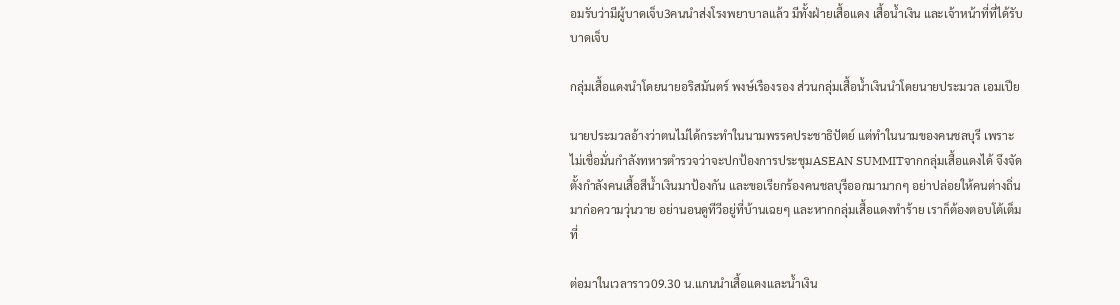อมรับว่ามีผู้บาดเจ็บ3คนนำส่งโรงพยาบาลแล้ว มีทั้งฝ่ายเสื้อแดง เสื้อน้ำเงิน และเจ้าหน้าที่ที่ได้รับบาดเจ็บ

กลุ่มเสื้อแดงนำโดยนายอริสมันตร์ พงษ์เรืองรอง ส่วนกลุ่มเสื้อน้ำเงินนำโดยนายประมวล เอมเปีย

นายประมวลอ้างว่าตนไม่ได้กระทำในนามพรรคประชาธิปัตย์ แต่ทำในนามของคนชลบุรี เพราะไม่เชื่อมั่นกำลังทหารตำรวจว่าจะปกป้องการประชุมASEAN SUMMITจากกลุ่มเสื้อแดงได้ จึงจัดตั้งกำลังคนเสื้อสีน้ำเงินมาป้องกัน และขอเรียกร้องคนชลบุรีออกมามากๆ อย่าปล่อยให้คนต่างถิ่นมาก่อความวุ่นวาย อย่านอนดูทีวีอยู่ที่บ้านเฉยๆ และหากกลุ่มเสื้อแดงทำร้าย เราก็ต้องตอบโต้เต็มที่

ต่อมาในเวลาราว09.30 น.แกนนำเสื้อแดงและน้ำเงิน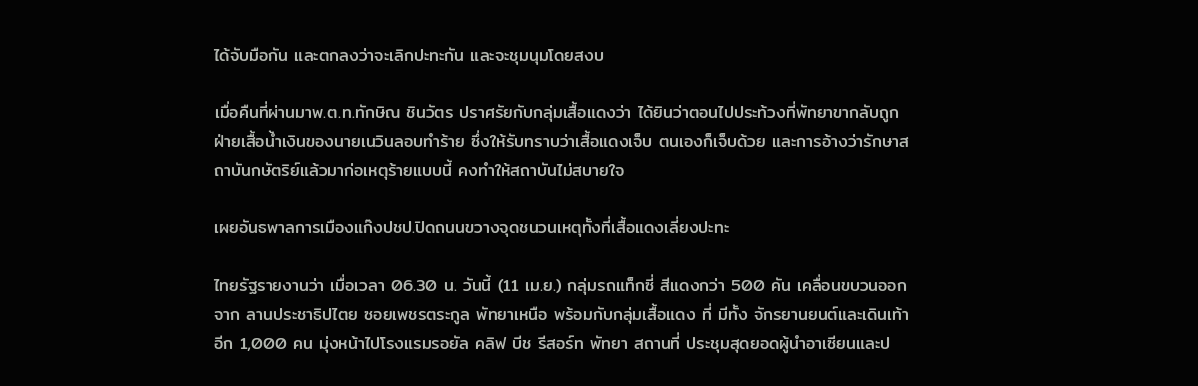ได้จับมือกัน และตกลงว่าจะเลิกปะทะกัน และจะชุมนุมโดยสงบ

เมื่อคืนที่ผ่านมาพ.ต.ท.ทักษิณ ชินวัตร ปราศรัยกับกลุ่มเสื้อแดงว่า ได้ยินว่าตอนไปประท้วงที่พัทยาขากลับถูกฝ่ายเสื้อน้ำเงินของนายเนวินลอบทำร้าย ซึ่งให้รับทราบว่าเสื้อแดงเจ็บ ตนเองก็เจ็บด้วย และการอ้างว่ารักษาสถาบันกษัตริย์แล้วมาก่อเหตุร้ายแบบนี้ คงทำให้สถาบันไม่สบายใจ

เผยอันธพาลการเมืองแก๊งปชป.ปิดถนนขวางจุดชนวนเหตุทั้งที่เสื้อแดงเลี่ยงปะทะ

ไทยรัฐรายงานว่า เมื่อเวลา 06.30 น. วันนี้ (11 เม.ย.) กลุ่มรถแท็กซี่ สีแดงกว่า 500 คัน เคลื่อนขบวนออกจาก ลานประชาธิปไตย ซอยเพชรตระกูล พัทยาเหนือ พร้อมกับกลุ่มเสื้อแดง ที่ มีทั้ง จักรยานยนต์และเดินเท้าอีก 1,000 คน มุ่งหน้าไปโรงแรมรอยัล คลิฟ บีช รีสอร์ท พัทยา สถานที่ ประชุมสุดยอดผู้นำอาเซียนและป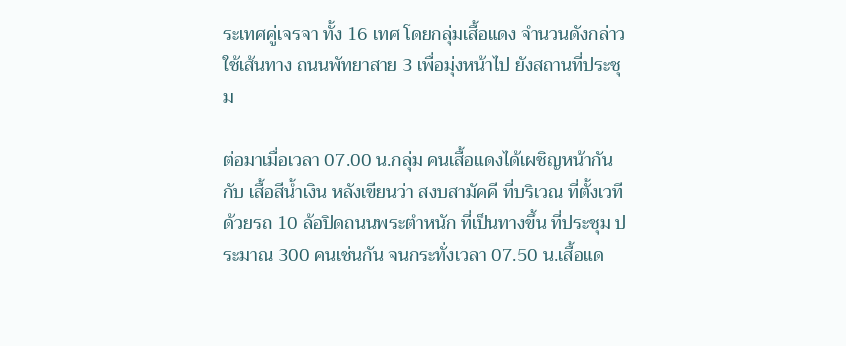ระเทศคู่เจรจา ทั้ง 16 เทศ โดยกลุ่มเสื้อแดง จำนวนดังกล่าวใช้เส้นทาง ถนนพัทยาสาย 3 เพื่อมุ่งหน้าไป ยังสถานที่ประชุม

ต่อมาเมื่อเวลา 07.00 น.กลุ่ม คนเสื้อแดงได้เผชิญหน้ากันกับ เสื้อสีน้ำเงิน หลังเขียนว่า สงบสามัคคี ที่บริเวณ ที่ตั้งเวทีด้วยรถ 10 ล้อปิดถนนพระตำหนัก ที่เป็นทางขึ้น ที่ประชุม ประมาณ 300 คนเช่นกัน จนกระทั่งเวลา 07.50 น.เสื้อแด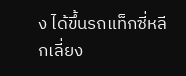ง ได้ขึ้นรถแท็กซี่หลีกเลี่ยง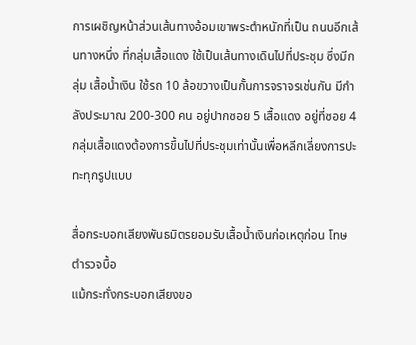การเผชิญหน้าส่วนเส้นทางอ้อมเขาพระตำหนักที่เป็น ถนนอีกเส้นทางหนึ่ง ที่กลุ่มเสื้อแดง ใช้เป็นเส้นทางเดินไปที่ประชุม ซึ่งมีกลุ่ม เสื้อน้ำเงิน ใช้รถ 10 ล้อขวางเป็นกั้นการจราจรเช่นกัน มีกำลังประมาณ 200-300 คน อยู่ปากซอย 5 เสื้อแดง อยู่ที่ซอย 4 กลุ่มเสื้อแดงต้องการขึ้นไปที่ประชุมเท่านั้นเพื่อหลีกเลี่ยงการปะทะทุกรูปแบบ

สื่อกระบอกเสียงพันธมิตรยอมรับเสื้อน้ำเงินก่อเหตุก่อน โทษตำรวจบื้อ
แม้กระทั่งกระบอกเสียงขอ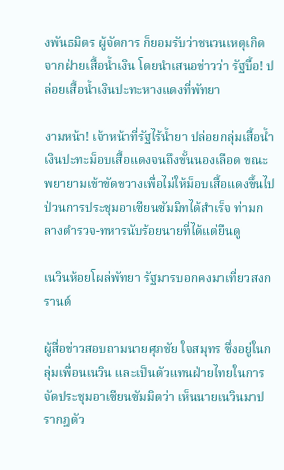งพันธมิตร ผู้จัดการ ก็ยอมรับว่าชนวนเหตุเกิดจากฝ่ายเสื้อน้ำเงิน โดยนำเสนอข่าวว่า รัฐบื้อ! ปล่อยเสื้อน้ำเงินปะทะหางแดงที่พัทยา

งามหน้า! เจ้าหน้าที่รัฐไร้น้ำยา ปล่อยกลุ่มเสื้อน้ำเงินปะทะม็อบเสื้อแดงจนถึงขั้นนองเลือด ขณะพยายามเข้าขัดขวางเพื่อไม่ให้ม็อบเสื้อแดงขึ้นไปป่วนการประชุมอาเซียนซัมมิทได้สำเร็จ ท่ามกลางตำรวจ-ทหารนับร้อยนายที่ได้แต่ยืนดู

เนวินห้อยโผล่พัทยา รัฐมารบอกคงมาเที่ยวสงกรานต์

ผู้สื่อข่าวสอบถามนายศุภชัย ใจสมุทร ซึ่งอยู่ในกลุ่มเพื่อนเนวิน และเป็นตัวแทนฝ่ายไทยในการจัดประชุมอาเซียนซัมมิตว่า เห็นนายเนวินมาปรากฎตัว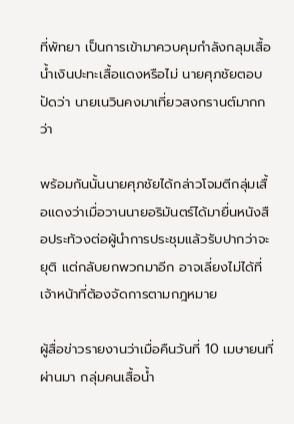ที่พัทยา เป็นการเข้ามาควบคุมกำลังกลุมเสื้อน้ำเงินปะทะเสื้อแดงหรือไม่ นายศุภชัยตอบปัดว่า นายเนวินคงมาเที่ยวสงกรานต์มากกว่า

พร้อมกันนั้นนายศุภชัยได้กล่าวโจมตีกลุ่มเสื้อแดงว่าเมื่อวานนายอริมันตร์ได้มายื่นหนังสือประท้วงต่อผู้นำการประชุมแล้วรับปากว่าจะยุติ แต่กลับยกพวกมาอีก อาจเลี่ยงไม่ได้ที่เจ้าหน้าที่ต้องจัดการตามกฎหมาย

ผู้สื่อข่าวรายงานว่าเมื่อคืนวันที่ 10 เมษายนที่ผ่านมา กลุ่มคนเสื้อน้ำ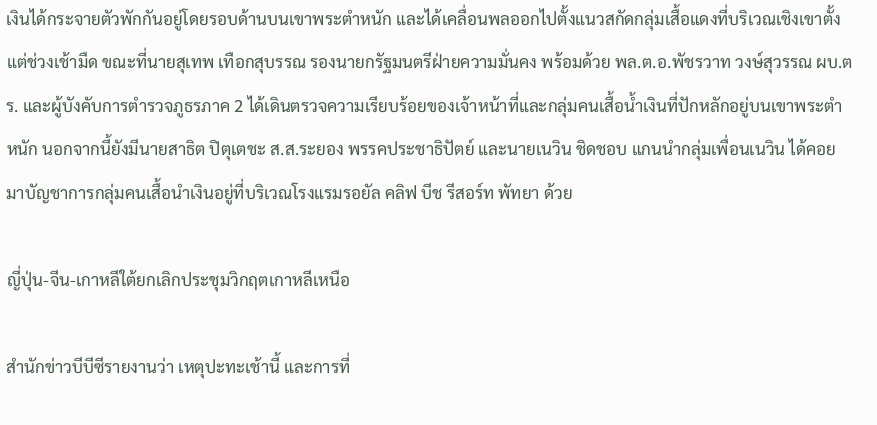เงินได้กระจายตัวพักกันอยู่โดยรอบด้านบนเขาพระตำหนัก และได้เคลื่อนพลออกไปตั้งแนวสกัดกลุ่มเสื้อแดงที่บริเวณเชิงเขาตั้งแต่ช่วงเช้ามืด ขณะที่นายสุเทพ เทือกสุบรรณ รองนายกรัฐมนตรีฝ่ายความมั่นคง พร้อมด้วย พล.ต.อ.พัชรวาท วงษ์สุวรรณ ผบ.ตร. และผู้บังคับการตำรวจภูธรภาค 2 ได้เดินตรวจความเรียบร้อยของเจ้าหน้าที่และกลุ่มคนเสื้อน้ำเงินที่ปักหลักอยู่บนเขาพระตำหนัก นอกจากนี้ยังมีนายสาธิต ปิตุเตชะ ส.ส.ระยอง พรรคประชาธิปัตย์ และนายเนวิน ชิดชอบ แกนนำกลุ่มเพื่อนเนวิน ได้คอยมาบัญชาการกลุ่มคนเสื้อนำเงินอยู่ที่บริเวณโรงแรมรอยัล คลิฟ บีช รีสอร์ท พัทยา ด้วย

ญี่ปุ่น-จีน-เกาหลีใต้ยกเลิกประชุมวิกฤตเกาหลีเหนือ

สำนักข่าวบีบีซีรายงานว่า เหตุปะทะเช้านี้ และการที่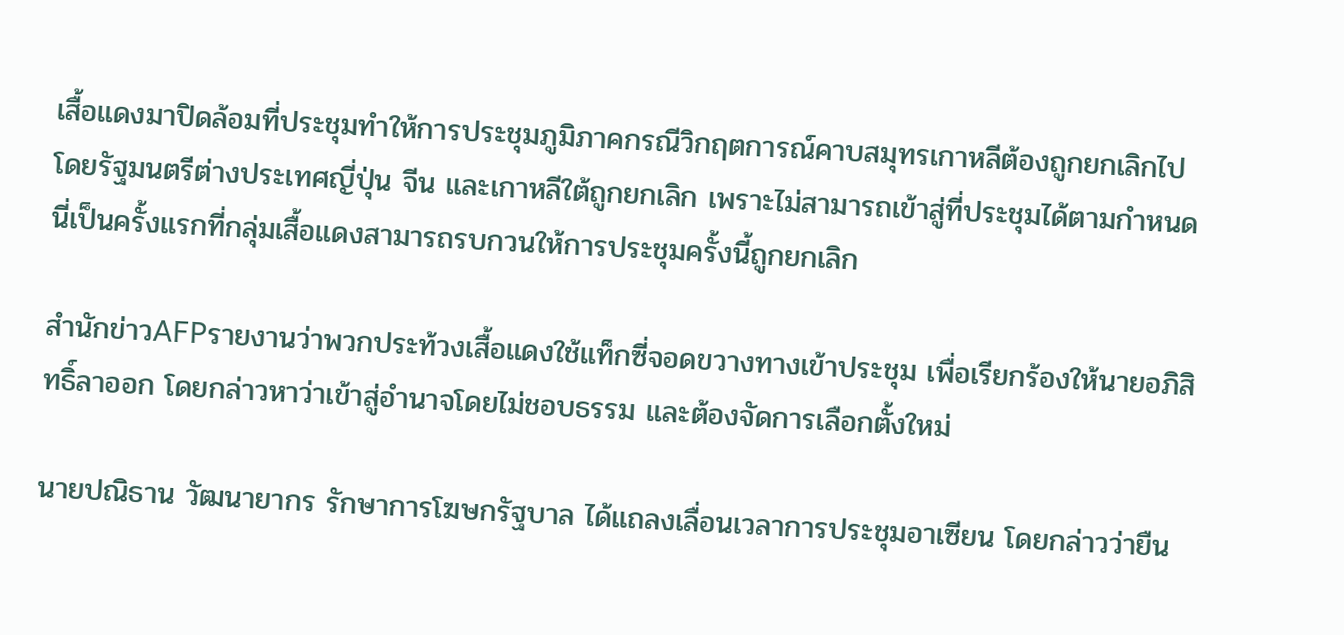เสื้อแดงมาปิดล้อมที่ประชุมทำให้การประชุมภูมิภาคกรณีวิกฤตการณ์คาบสมุทรเกาหลีต้องถูกยกเลิกไป โดยรัฐมนตรีต่างประเทศญี่ปุ่น จีน และเกาหลีใต้ถูกยกเลิก เพราะไม่สามารถเข้าสู่ที่ประชุมได้ตามกำหนด นี่เป็นครั้งแรกที่กลุ่มเสื้อแดงสามารถรบกวนให้การประชุมครั้งนี้ถูกยกเลิก

สำนักข่าวAFPรายงานว่าพวกประท้วงเสื้อแดงใช้แท็กซี่จอดขวางทางเข้าประชุม เพื่อเรียกร้องให้นายอภิสิทธิ์ลาออก โดยกล่าวหาว่าเข้าสู่อำนาจโดยไม่ชอบธรรม และต้องจัดการเลือกตั้งใหม่

นายปณิธาน วัฒนายากร รักษาการโฆษกรัฐบาล ได้แถลงเลื่อนเวลาการประชุมอาเซียน โดยกล่าวว่ายืน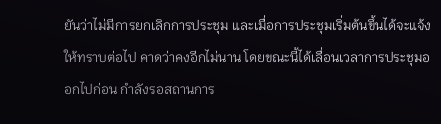ยันว่าไม่มีการยกเลิกการประชุม และเมื่อการประชุมเริ่มต้นขึ้นได้จะแจ้งให้ทราบต่อไป คาดว่าคงอีกไม่นาน โดยขณะนี้ได้เลื่อนเวลาการประชุมออกไปก่อน กำลังรอสถานการ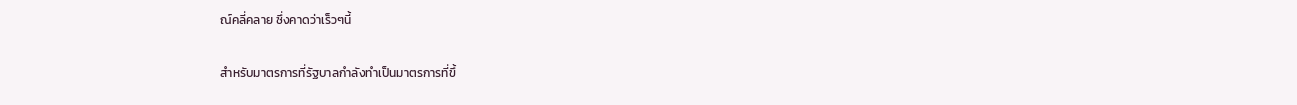ณ์คลี่คลาย ซึ่งคาดว่าเร็วๆนี้

สำหรับมาตรการที่รัฐบาลกำลังทำเป็นมาตรการที่ขึ้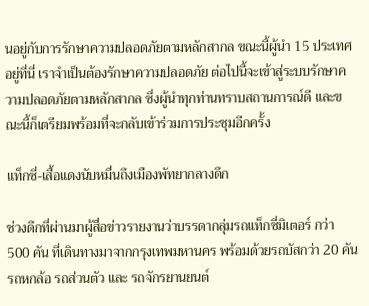นอยู่กับการรักษาความปลอดภัยตามหลักสากล ขณะนี้ผู้นำ 15 ประเทศอยู่ที่นี่ เราจำเป็นต้องรักษาความปลอดภัย ต่อไปนี้จะเข้าสู่ระบบรักษาความปลอดภัยตามหลักสากล ซึ่งผู้นำทุกท่านทราบสถานการณ์ดี และขณะนี้ก็เตรียมพร้อมที่จะกลับเข้าร่วมการประชุมอีกครั้ง

แท็กซี่-เสื้อแดงนับหมื่นถึงเมืองพัทยากลางดึก

ช่วงดึกที่ผ่านมาผู้สื่อข่าวรายงานว่าบรรดากลุ่มรถแท็กซี่มิเตอร์ กว่า 500 คัน ที่เดินทางมาจากกรุงเทพมหานคร พร้อมด้วยรถบัสกว่า 20 คัน รถหกล้อ รถส่วนตัว และ รถจักรยานยนต์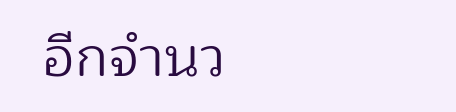อีกจำนว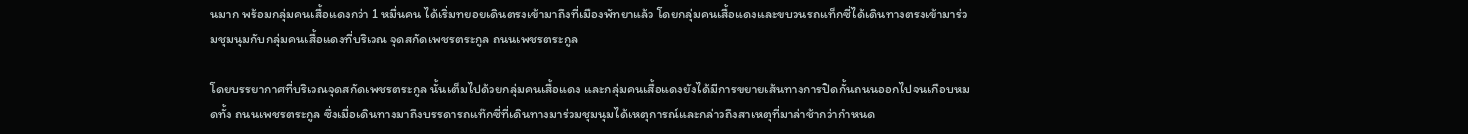นมาก พร้อมกลุ่มคนเสื้อแดงกว่า 1 หมื่นคน ได้เริ่มทยอยเดินตรงเข้ามาถึงที่เมืองพัทยาแล้ว โดยกลุ่มคนเสื้อแดงและขบวนรถแท็กซี่ได้เดินทางตรงเข้ามาร่วมชุมนุมกับกลุ่มคนเสื้อแดงที่บริเวณ จุดสกัดเพชรตระกูล ถนนเพชรตระกูล

โดยบรรยากาศที่บริเวณจุดสกัดเพชรตระกูล นั้นเต็มไปด้วยกลุ่มคนเสื้อแดง และกลุ่มคนเสื้อแดงยังได้มีการขยายเส้นทางการปิดกั้นถนนออกไปจนเกือบหมดทั้ง ถนนเพชรตระกูล ซึ่งเมื่อเดินทางมาถึงบรรดารถแท๊กซี่ที่เดินทางมาร่วมชุมนุมได้เหตุการณ์และกล่าวถึงสาเหตุที่มาล่าช้ากว่ากำหนด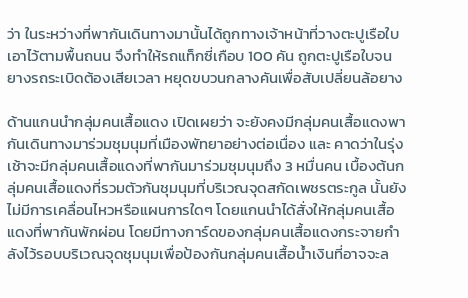ว่า ในระหว่างที่พากันเดินทางมานั้นได้ถูกทางเจ้าหน้าที่วางตะปูเรือใบเอาไว้ตามพื้นถนน จึงทำให้รถแท็กซี่เกือบ 100 คัน ถูกตะปูเรือใบจนยางรถระเบิดต้องเสียเวลา หยุดขบวนกลางคันเพื่อสับเปลี่ยนล้อยาง

ด้านแกนนำกลุ่มคนเสื้อแดง เปิดเผยว่า จะยังคงมีกลุ่มคนเสื้อแดงพากันเดินทางมาร่วมชุมนุมที่เมืองพัทยาอย่างต่อเนื่อง และ คาดว่าในรุ่งเช้าจะมีกลุ่มคนเสื้อแดงที่พากันมาร่วมชุมนุมถึง 3 หมื่นคน เบื้องต้นกลุ่มคนเสื้อแดงที่รวมตัวกันชุมนุมที่บริเวณจุดสกัดเพชรตระกูล นั้นยังไม่มีการเคลื่อนไหวหรือแผนการใดๆ โดยแกนนำได้สั่งให้กลุ่มคนเสื้อแดงที่พากันพักผ่อน โดยมีทางการ์ดของกลุ่มคนเสื้อแดงกระจายกำลังไว้รอบบริเวณจุดชุมนุมเพื่อป้องกันกลุ่มคนเสื้อน้ำเงินที่อาจจะล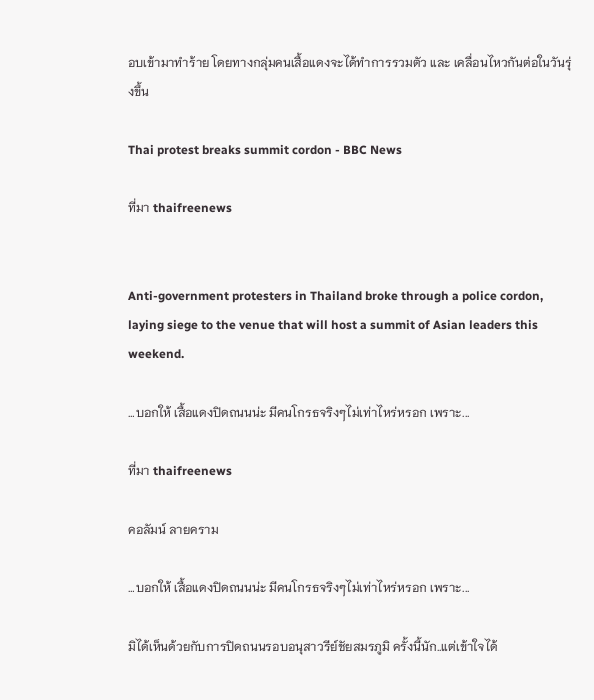อบเข้ามาทำร้าย โดยทางกลุ่มคนเสื้อแดงจะได้ทำการรวมตัว และ เคลื่อนไหวกันต่อในวันรุ่งขึ้น

Thai protest breaks summit cordon - BBC News

ที่มา thaifreenews


Anti-government protesters in Thailand broke through a police cordon, laying siege to the venue that will host a summit of Asian leaders this weekend.

…บอกให้ เสื้อแดงปิดถนนน่ะ มีคนโกรธจริงๆไม่เท่าไหร่หรอก เพราะ...

ที่มา thaifreenews

คอลัมน์ ลายคราม

…บอกให้ เสื้อแดงปิดถนนน่ะ มีคนโกรธจริงๆไม่เท่าไหร่หรอก เพราะ...

มิได้เห็นด้วยกับการปิดถนนรอบอนุสาวรีย์ชัยสมรภูมิ ครั้งนี้นัก..แต่เข้าใจได้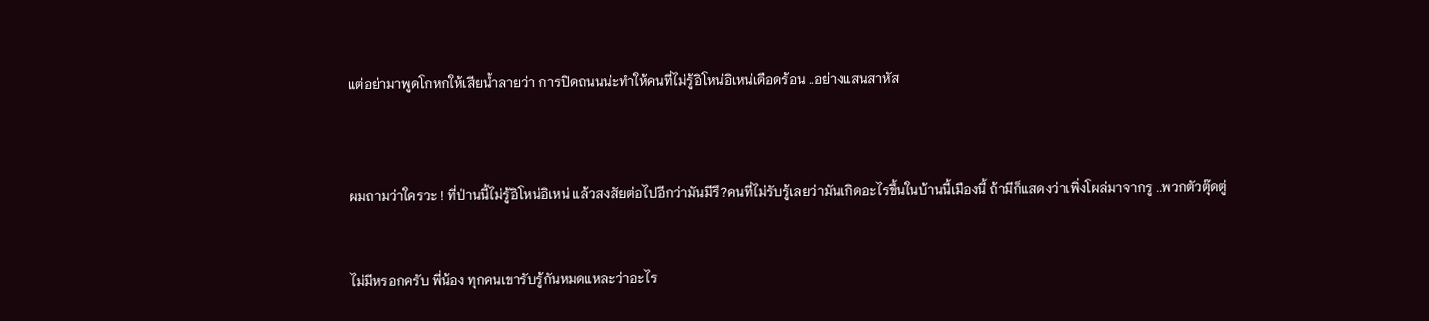แต่อย่ามาพูดโกหกให้เสียน้ำลายว่า การปิดถนนน่ะทำให้คนที่ไม่รู้อิโหน่อิเหน่เดือดร้อน ..อย่างแสนสาหัส



ผมถามว่าใครวะ ! ที่ป่านนี้ไม่รู้อิโหน่อิเหน่ แล้วสงสัยต่อไปอีกว่ามันมีรึ?คนที่ไม่รับรู้เลยว่ามันเกิดอะไรขึ้นในบ้านนี้เมืองนี้ ถ้ามีก็แสดงว่าเพิ่งโผล่มาจากรู ..พวกตัวตุ๊ดตู่


ไม่มีหรอกครับ พี่น้อง ทุกคนเขารับรู้กันหมดแหละว่าอะไร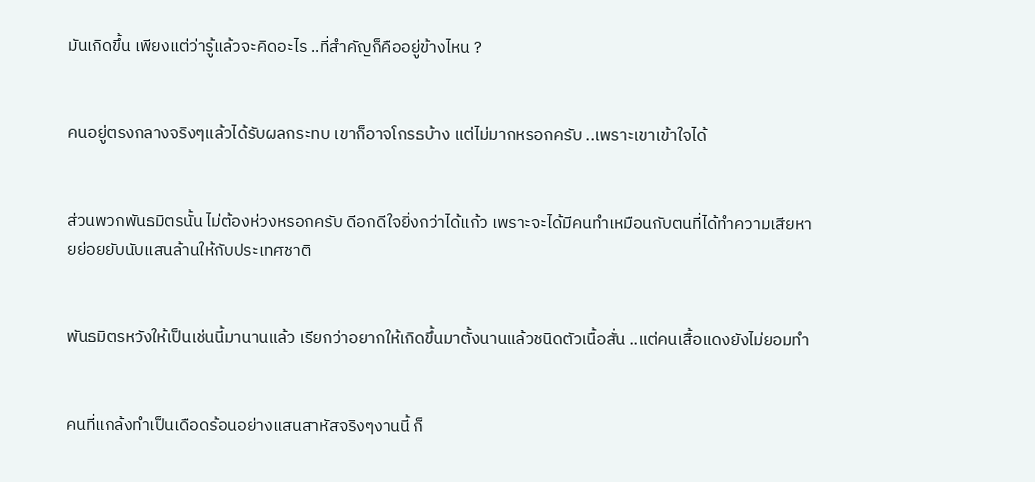มันเกิดขึ้น เพียงแต่ว่ารู้แล้วจะคิดอะไร ..ที่สำคัญก็คืออยู่ข้างไหน ?


คนอยู่ตรงกลางจริงๆแล้วได้รับผลกระทบ เขาก็อาจโกรธบ้าง แต่ไม่มากหรอกครับ ..เพราะเขาเข้าใจได้


ส่วนพวกพันธมิตรนั้น ไม่ต้องห่วงหรอกครับ ดีอกดีใจยิ่งกว่าได้แก้ว เพราะจะได้มีคนทำเหมือนกับตนที่ได้ทำความเสียหายย่อยยับนับแสนล้านให้กับประเทศชาติ


พันธมิตรหวังให้เป็นเช่นนี้มานานแล้ว เรียกว่าอยากให้เกิดขึ้นมาตั้งนานแล้วชนิดตัวเนื้อสั่น ..แต่คนเสื้อแดงยังไม่ยอมทำ


คนที่แกล้งทำเป็นเดือดร้อนอย่างแสนสาหัสจริงๆงานนี้ ก็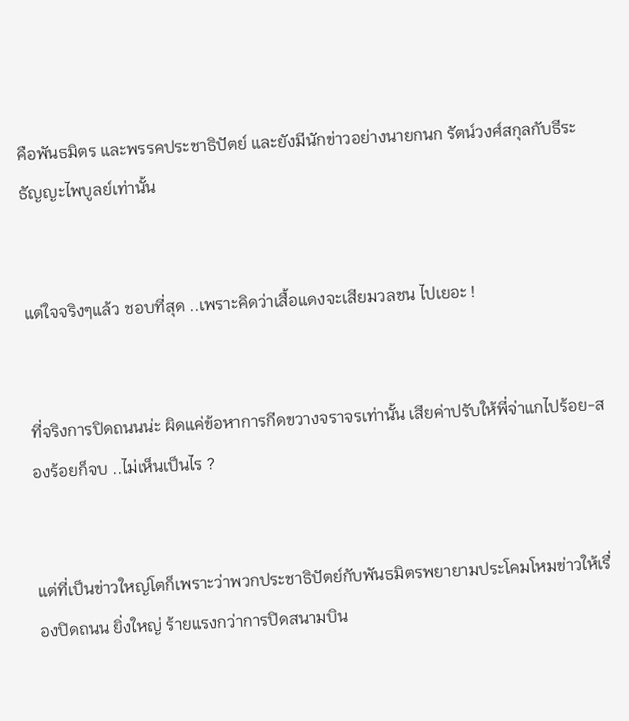คือพันธมิตร และพรรคประชาธิปัตย์ และยังมีนักข่าวอย่างนายกนก รัตน์วงศ์สกุลกับธีระ ธัญญะไพบูลย์เท่านั้น


แต่ใจจริงๆแล้ว ชอบที่สุด ..เพราะคิดว่าเสื้อแดงจะเสียมวลชน ไปเยอะ !


ที่จริงการปิดถนนน่ะ ผิดแค่ข้อหาการกีดขวางจราจรเท่านั้น เสียค่าปรับให้พี่จ่าแกไปร้อย-สองร้อยก็จบ ..ไม่เห็นเป็นไร ?


แต่ที่เป็นข่าวใหญ่โตก็เพราะว่าพวกประชาธิปัตย์กับพันธมิตรพยายามประโคมโหมข่าวให้เรื่องปิดถนน ยิ่งใหญ่ ร้ายแรงกว่าการปิดสนามบิน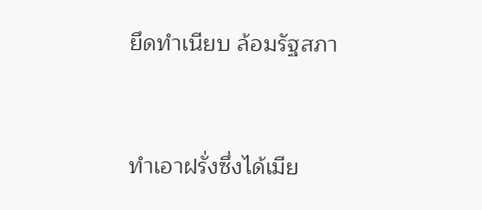ยึดทำเนียบ ล้อมรัฐสภา


ทำเอาฝรั่งซึ่งได้เมีย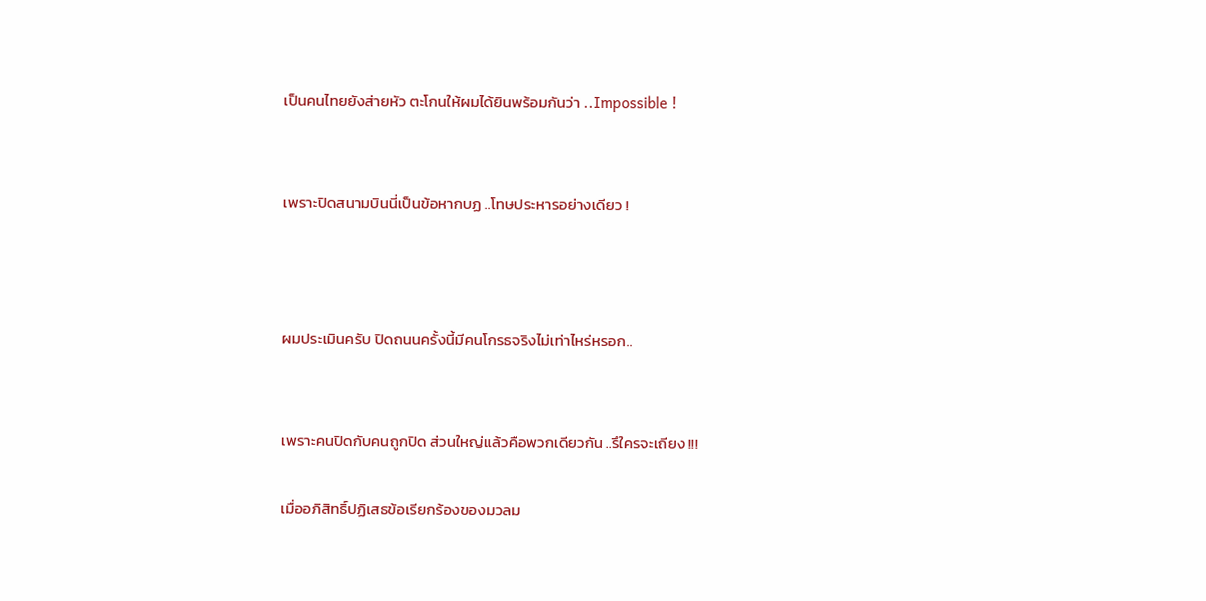เป็นคนไทยยังส่ายหัว ตะโกนให้ผมได้ยินพร้อมกันว่า ..Impossible !


เพราะปิดสนามบินนี่เป็นข้อหากบฏ ..โทษประหารอย่างเดียว !



ผมประเมินครับ ปิดถนนครั้งนี้มีคนโกรธจริงไม่เท่าไหร่หรอก..


เพราะคนปิดกับคนถูกปิด ส่วนใหญ่แล้วคือพวกเดียวกัน ..รึใครจะเถียง !!!

เมื่ออภิสิทธิ์ปฏิเสธข้อเรียกร้องของมวลม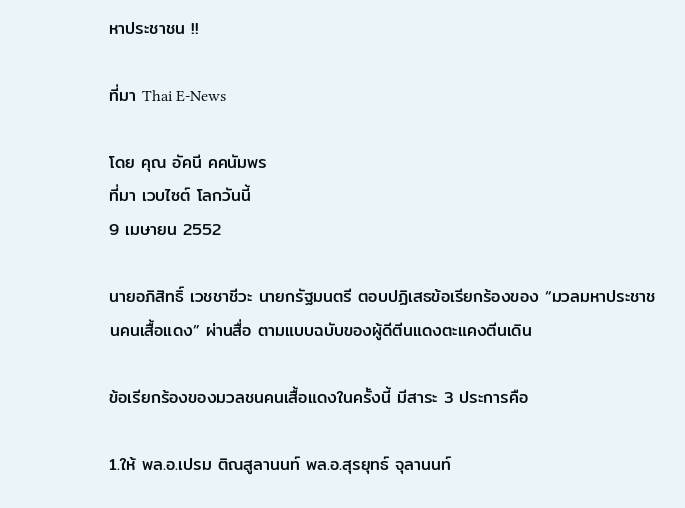หาประชาชน !!

ที่มา Thai E-News

โดย คุณ อัคนี คคนัมพร
ที่มา เวบไซต์ โลกวันนี้
9 เมษายน 2552

นายอภิสิทธิ์ เวชชาชีวะ นายกรัฐมนตรี ตอบปฏิเสธข้อเรียกร้องของ “มวลมหาประชาชนคนเสื้อแดง” ผ่านสื่อ ตามแบบฉบับของผู้ดีตีนแดงตะแคงตีนเดิน

ข้อเรียกร้องของมวลชนคนเสื้อแดงในครั้งนี้ มีสาระ 3 ประการคือ

1.ให้ พล.อ.เปรม ติณสูลานนท์ พล.อ.สุรยุทธ์ จุลานนท์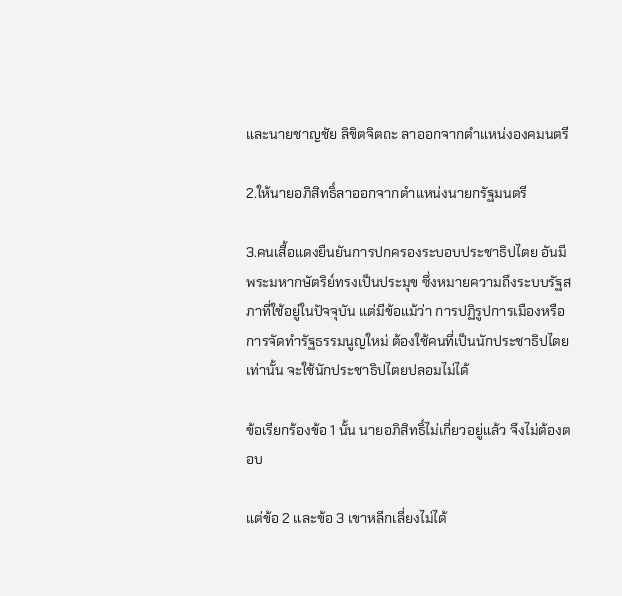และนายชาญชัย ลิขิตจิตถะ ลาออกจากตำแหน่งองคมนตรี

2.ให้นายอภิสิทธิ์ลาออกจากตำแหน่งนายกรัฐมนตรี

3.คนเสื้อแดงยืนยันการปกครองระบอบประชาธิปไตย อันมีพระมหากษัตริย์ทรงเป็นประมุข ซึ่งหมายความถึงระบบรัฐสภาที่ใช้อยู่ในปัจจุบัน แต่มีข้อแม้ว่า การปฏิรูปการเมืองหรือการจัดทำรัฐธรรมนูญใหม่ ต้องใช้คนที่เป็นนักประชาธิปไตยเท่านั้น จะใช้นักประชาธิปไตยปลอมไม่ได้

ข้อเรียกร้องข้อ 1 นั้น นายอภิสิทธิ์ไม่เกี่ยวอยู่แล้ว จึงไม่ต้องตอบ

แต่ข้อ 2 และข้อ 3 เขาหลีกเลี่ยงไม่ได้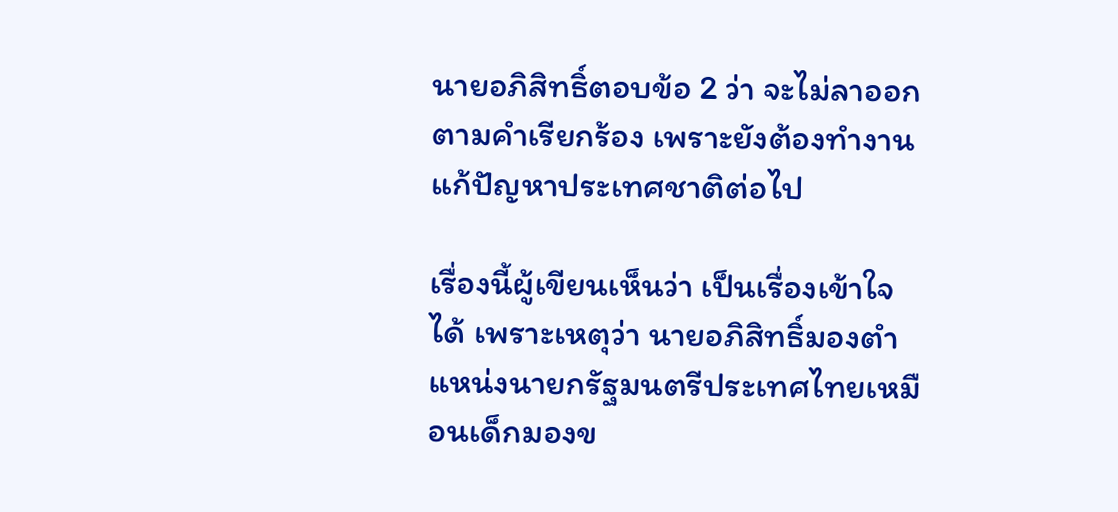นายอภิสิทธิ์ตอบข้อ 2 ว่า จะไม่ลาออกตามคำเรียกร้อง เพราะยังต้องทำงานแก้ปัญหาประเทศชาติต่อไป

เรื่องนี้ผู้เขียนเห็นว่า เป็นเรื่องเข้าใจได้ เพราะเหตุว่า นายอภิสิทธิ์มองตำแหน่งนายกรัฐมนตรีประเทศไทยเหมือนเด็กมองข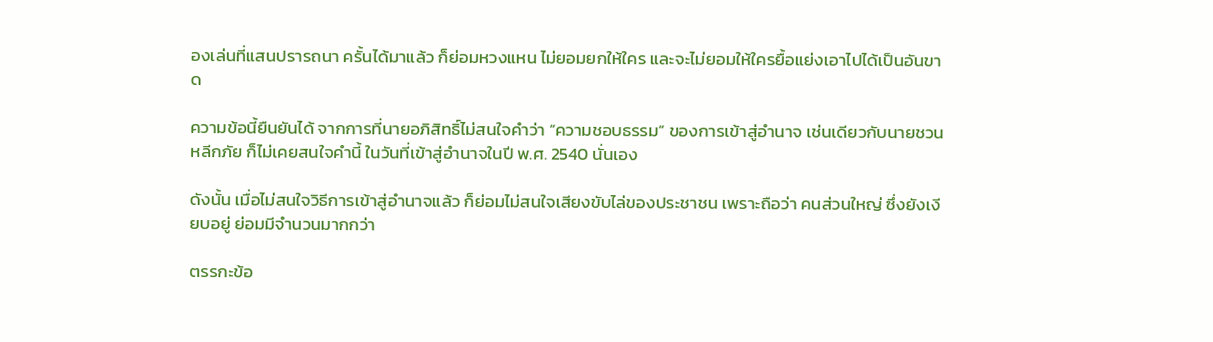องเล่นที่แสนปรารถนา ครั้นได้มาแล้ว ก็ย่อมหวงแหน ไม่ยอมยกให้ใคร และจะไม่ยอมให้ใครยื้อแย่งเอาไปได้เป็นอันขาด

ความข้อนี้ยืนยันได้ จากการที่นายอภิสิทธิ์ไม่สนใจคำว่า “ความชอบธรรม” ของการเข้าสู่อำนาจ เช่นเดียวกับนายชวน หลีกภัย ก็ไม่เคยสนใจคำนี้ ในวันที่เข้าสู่อำนาจในปี พ.ศ. 2540 นั่นเอง

ดังนั้น เมื่อไม่สนใจวิธีการเข้าสู่อำนาจแล้ว ก็ย่อมไม่สนใจเสียงขับไล่ของประชาชน เพราะถือว่า คนส่วนใหญ่ ซึ่งยังเงียบอยู่ ย่อมมีจำนวนมากกว่า

ตรรกะข้อ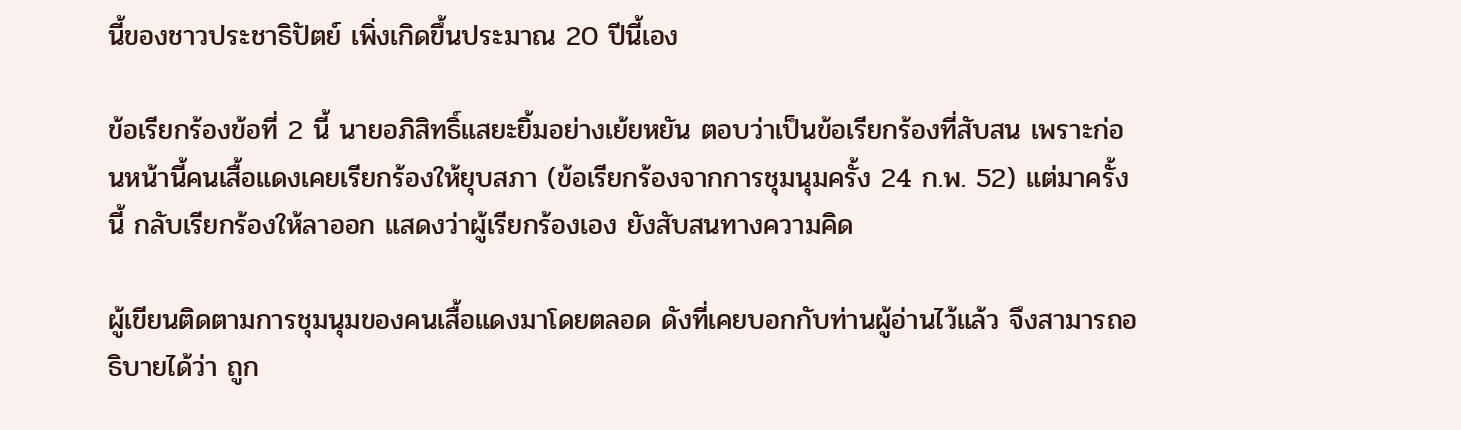นี้ของชาวประชาธิปัตย์ เพิ่งเกิดขึ้นประมาณ 20 ปีนี้เอง

ข้อเรียกร้องข้อที่ 2 นี้ นายอภิสิทธิ์แสยะยิ้มอย่างเย้ยหยัน ตอบว่าเป็นข้อเรียกร้องที่สับสน เพราะก่อนหน้านี้คนเสื้อแดงเคยเรียกร้องให้ยุบสภา (ข้อเรียกร้องจากการชุมนุมครั้ง 24 ก.พ. 52) แต่มาครั้งนี้ กลับเรียกร้องให้ลาออก แสดงว่าผู้เรียกร้องเอง ยังสับสนทางความคิด

ผู้เขียนติดตามการชุมนุมของคนเสื้อแดงมาโดยตลอด ดังที่เคยบอกกับท่านผู้อ่านไว้แล้ว จึงสามารถอธิบายได้ว่า ถูก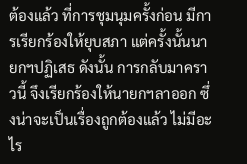ต้องแล้ว ที่การชุมนุมครั้งก่อน มีการเรียกร้องให้ยุบสภา แต่ครั้งนั้นนายกฯปฏิเสธ ดังนั้น การกลับมาคราวนี้ จึงเรียกร้องให้นายกฯลาออก ซึ่งน่าจะเป็นเรื่องถูกต้องแล้ว ไม่มีอะไร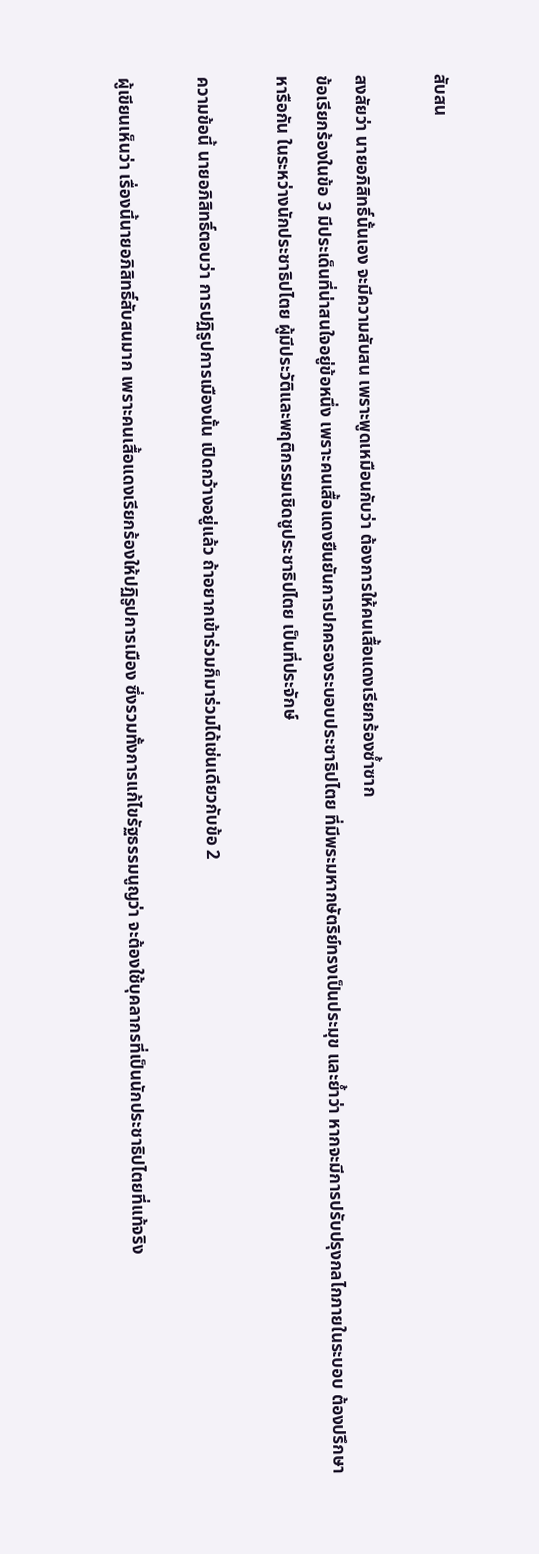สับสน

สงสัยว่า นายอภิสิทธิ์นั้นเอง จะมีความสับสน เพราะพูดเหมือนกับว่า ต้องการให้คนเสื้อแดงเรียกร้องซ้ำซาก
ข้อเรียกร้องในข้อ 3 มีประเด็นที่น่าสนใจอยู่ข้อหนึ่ง เพราะคนเสื้อแดงยืนยันการปกครองระบอบประชาธิปไตย ที่มีพระมหากษัตริย์ทรงเป็นประมุข และย้ำว่า หากจะมีการปรับปรุงกลไกภายในระบอบ ต้องปรึกษาหารือกัน ในระหว่างนักประชาธิปไตย ผู้มีประวัติและพฤติกรรมเชิดชูประชาธิปไตย เป็นที่ประจักษ์

ความข้อนี้ นายอภิสิทธิ์ตอบว่า การปฏิรูปการเมืองนั้น เปิดกว้างอยู่แล้ว ถ้าอยากเข้าร่วมก็มาร่วมได้เช่นเดียวกับข้อ 2

ผู้เขียนเห็นว่า เรื่องนี้นายอภิสิทธิ์สับสนมาก เพราะคนเสื้อแดงเรียกร้องให้ปฏิรูปการเมือง ซึ่งรวมทั้งการแก้ไขรัฐธรรมนูญว่า จะต้องใช้บุคลากรที่เป็นนักประชาธิปไตยที่แท้จริง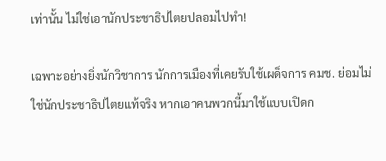เท่านั้น ไม่ใช่เอานักประชาธิปไตยปลอมไปทำ!

เฉพาะอย่างยิ่งนักวิชาการ นักการเมืองที่เคยรับใช้เผด็จการ คมช. ย่อมไม่ใช่นักประชาธิปไตยแท้จริง หากเอาคนพวกนี้มาใช้แบบเปิดก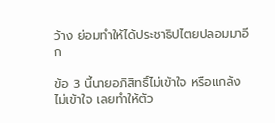ว้าง ย่อมทำให้ได้ประชาธิปไตยปลอมมาอีก

ข้อ 3 นี้นายอภิสิทธิ์ไม่เข้าใจ หรือแกล้งไม่เข้าใจ เลยทำให้ตัว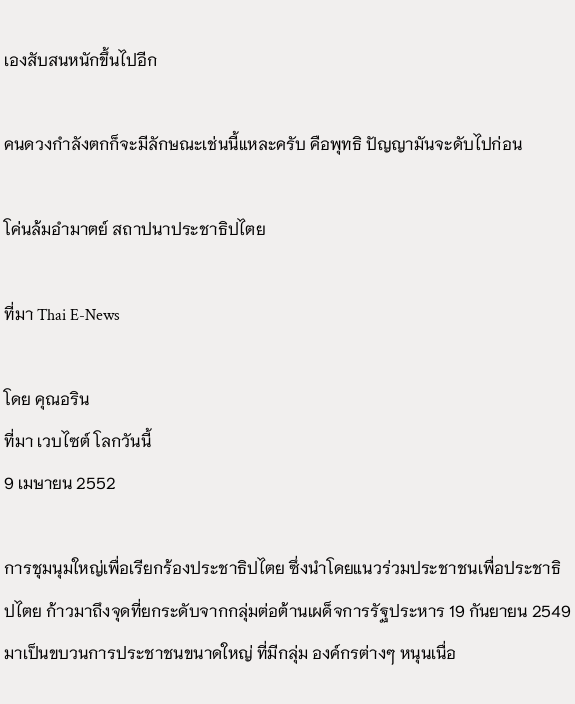เองสับสนหนักขึ้นไปอีก

คนดวงกำลังตกก็จะมีลักษณะเช่นนี้แหละครับ คือพุทธิ ปัญญามันจะดับไปก่อน

โค่นล้มอำมาตย์ สถาปนาประชาธิปไตย

ที่มา Thai E-News

โดย คุณอริน
ที่มา เวบไซต์ โลกวันนี้
9 เมษายน 2552

การชุมนุมใหญ่เพื่อเรียกร้องประชาธิปไตย ซึ่งนำโดยแนวร่วมประชาชนเพื่อประชาธิปไตย ก้าวมาถึงจุดที่ยกระดับจากกลุ่มต่อต้านเผด็จการรัฐประหาร 19 กันยายน 2549 มาเป็นขบวนการประชาชนขนาดใหญ่ ที่มีกลุ่ม องค์กรต่างๆ หนุนเนื่อ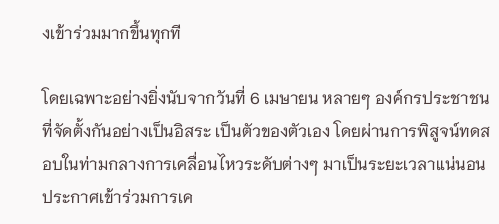งเข้าร่วมมากขึ้นทุกที

โดยเฉพาะอย่างยิ่งนับจากวันที่ 6 เมษายน หลายๆ องค์กรประชาชนที่จัดตั้งกันอย่างเป็นอิสระ เป็นตัวของตัวเอง โดยผ่านการพิสูจน์ทดสอบในท่ามกลางการเคลื่อนไหวระดับต่างๆ มาเป็นระยะเวลาแน่นอน ประกาศเข้าร่วมการเค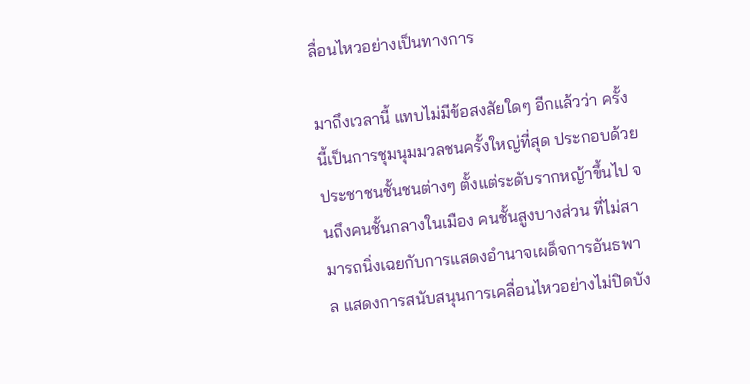ลื่อนไหวอย่างเป็นทางการ

มาถึงเวลานี้ แทบไม่มีข้อสงสัยใดๆ อีกแล้วว่า ครั้งนี้เป็นการชุมนุมมวลชนครั้งใหญ่ที่สุด ประกอบด้วยประชาชนชั้นชนต่างๆ ตั้งแต่ระดับรากหญ้าขึ้นไป จนถึงคนชั้นกลางในเมือง คนชั้นสูงบางส่วน ที่ไม่สามารถนิ่งเฉยกับการแสดงอำนาจเผด็จการอันธพาล แสดงการสนับสนุนการเคลื่อนไหวอย่างไม่ปิดบัง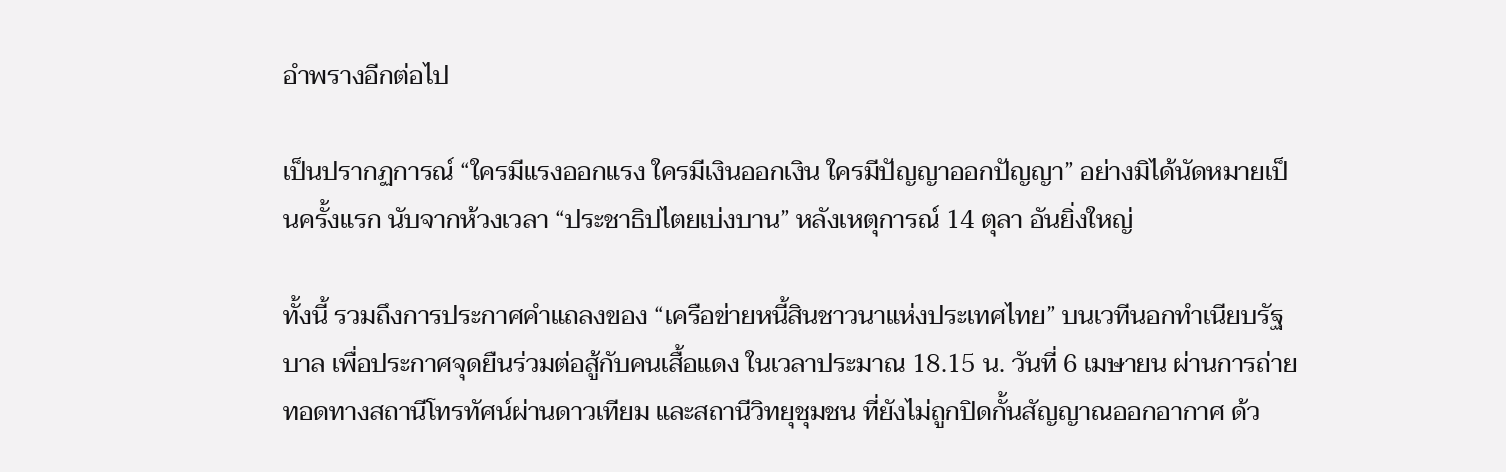อำพรางอีกต่อไป

เป็นปรากฏการณ์ “ใครมีแรงออกแรง ใครมีเงินออกเงิน ใครมีปัญญาออกปัญญา” อย่างมิได้นัดหมายเป็นครั้งแรก นับจากห้วงเวลา “ประชาธิปไตยเบ่งบาน” หลังเหตุการณ์ 14 ตุลา อันยิ่งใหญ่

ทั้งนี้ รวมถึงการประกาศคำแถลงของ “เครือข่ายหนี้สินชาวนาแห่งประเทศไทย” บนเวทีนอกทำเนียบรัฐบาล เพื่อประกาศจุดยืนร่วมต่อสู้กับคนเสื้อแดง ในเวลาประมาณ 18.15 น. วันที่ 6 เมษายน ผ่านการถ่ายทอดทางสถานีโทรทัศน์ผ่านดาวเทียม และสถานีวิทยุชุมชน ที่ยังไม่ถูกปิดกั้นสัญญาณออกอากาศ ด้ว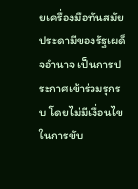ยเครื่องมือทันสมัยประดามีของรัฐเผด็จอำนาจ เป็นการประกาศเข้าร่วมรุกรบ โดยไม่มีเงื่อนไขในการขับ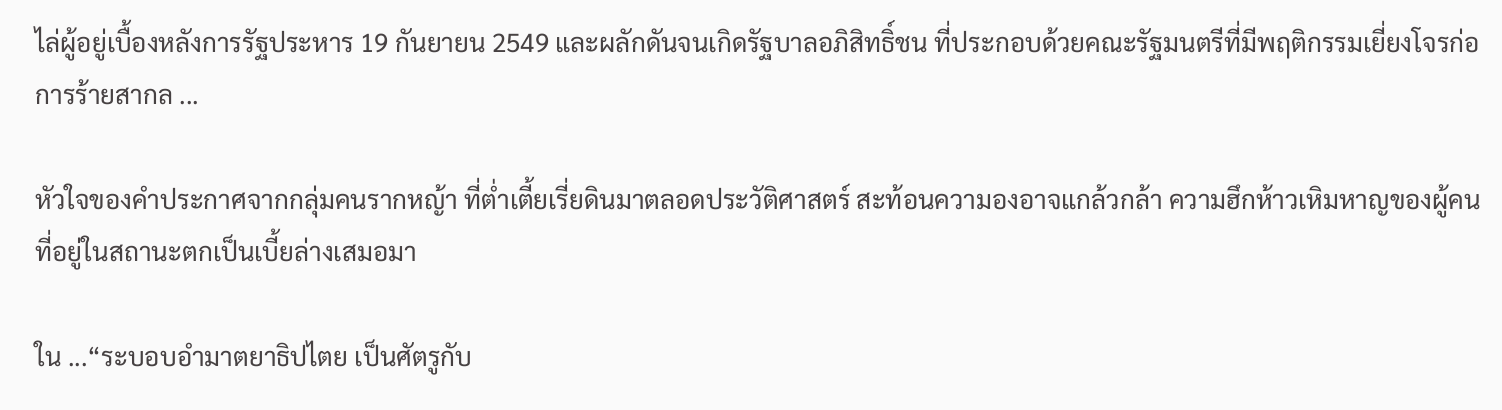ไล่ผู้อยู่เบื้องหลังการรัฐประหาร 19 กันยายน 2549 และผลักดันจนเกิดรัฐบาลอภิสิทธิ์ชน ที่ประกอบด้วยคณะรัฐมนตรีที่มีพฤติกรรมเยี่ยงโจรก่อการร้ายสากล ...

หัวใจของคำประกาศจากกลุ่มคนรากหญ้า ที่ต่ำเตี้ยเรี่ยดินมาตลอดประวัติศาสตร์ สะท้อนความองอาจแกล้วกล้า ความฮึกห้าวเหิมหาญของผู้คน ที่อยู่ในสถานะตกเป็นเบี้ยล่างเสมอมา

ใน ...“ระบอบอำมาตยาธิปไตย เป็นศัตรูกับ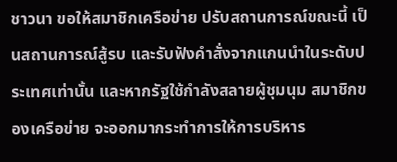ชาวนา ขอให้สมาชิกเครือข่าย ปรับสถานการณ์ขณะนี้ เป็นสถานการณ์สู้รบ และรับฟังคำสั่งจากแกนนำในระดับประเทศเท่านั้น และหากรัฐใช้กำลังสลายผู้ชุมนุม สมาชิกของเครือข่าย จะออกมากระทำการให้การบริหาร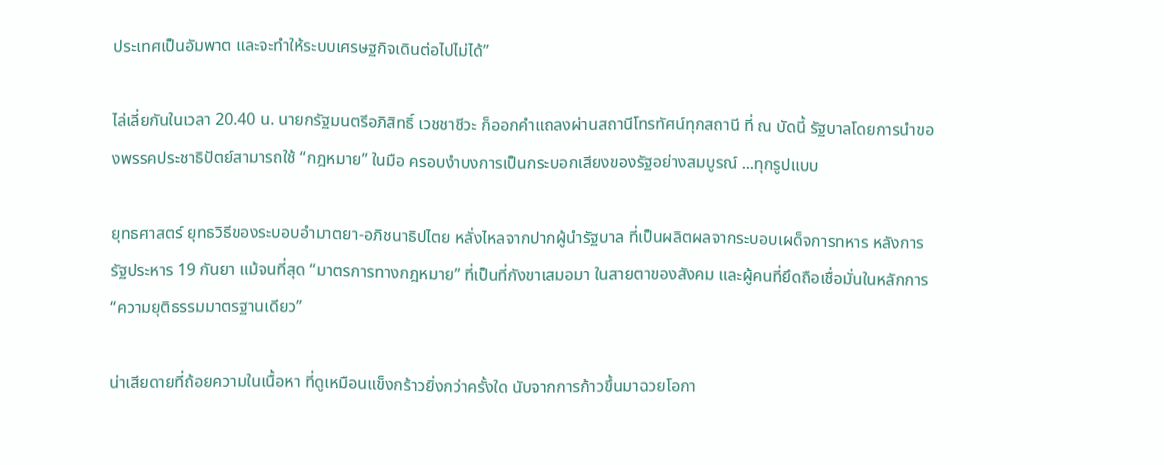ประเทศเป็นอัมพาต และจะทำให้ระบบเศรษฐกิจเดินต่อไปไม่ได้”

ไล่เลี่ยกันในเวลา 20.40 น. นายกรัฐมนตรีอภิสิทธิ์ เวชชาชีวะ ก็ออกคำแถลงผ่านสถานีโทรทัศน์ทุกสถานี ที่ ณ บัดนี้ รัฐบาลโดยการนำของพรรคประชาธิปัตย์สามารถใช้ “กฎหมาย” ในมือ ครอบงำบงการเป็นกระบอกเสียงของรัฐอย่างสมบูรณ์ ...ทุกรูปแบบ

ยุทธศาสตร์ ยุทธวิธีของระบอบอำมาตยา-อภิชนาธิปไตย หลั่งไหลจากปากผู้นำรัฐบาล ที่เป็นผลิตผลจากระบอบเผด็จการทหาร หลังการรัฐประหาร 19 กันยา แม้จนที่สุด “มาตรการทางกฎหมาย” ที่เป็นที่กังขาเสมอมา ในสายตาของสังคม และผู้คนที่ยึดถือเชื่อมั่นในหลักการ “ความยุติธรรมมาตรฐานเดียว”

น่าเสียดายที่ถ้อยความในเนื้อหา ที่ดูเหมือนแข็งกร้าวยิ่งกว่าครั้งใด นับจากการก้าวขึ้นมาฉวยโอกา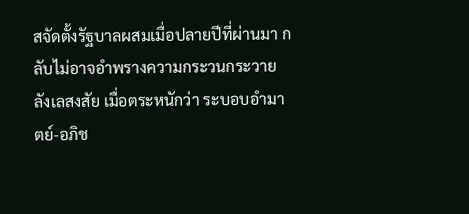สจัดตั้งรัฐบาลผสมเมื่อปลายปีที่ผ่านมา กลับไม่อาจอำพรางความกระวนกระวาย ลังเลสงสัย เมื่อตระหนักว่า ระบอบอำมาตย์-อภิช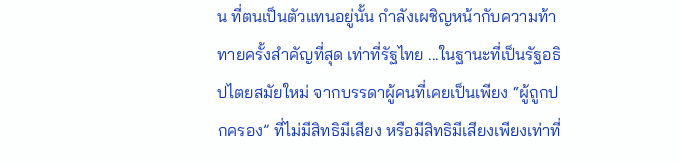น ที่ตนเป็นตัวแทนอยู่นั้น กำลังเผชิญหน้ากับความท้าทายครั้งสำคัญที่สุด เท่าที่รัฐไทย ...ในฐานะที่เป็นรัฐอธิปไตยสมัยใหม่ จากบรรดาผู้คนที่เคยเป็นเพียง “ผู้ถูกปกครอง” ที่ไม่มีสิทธิมีเสียง หรือมีสิทธิมีเสียงเพียงเท่าที่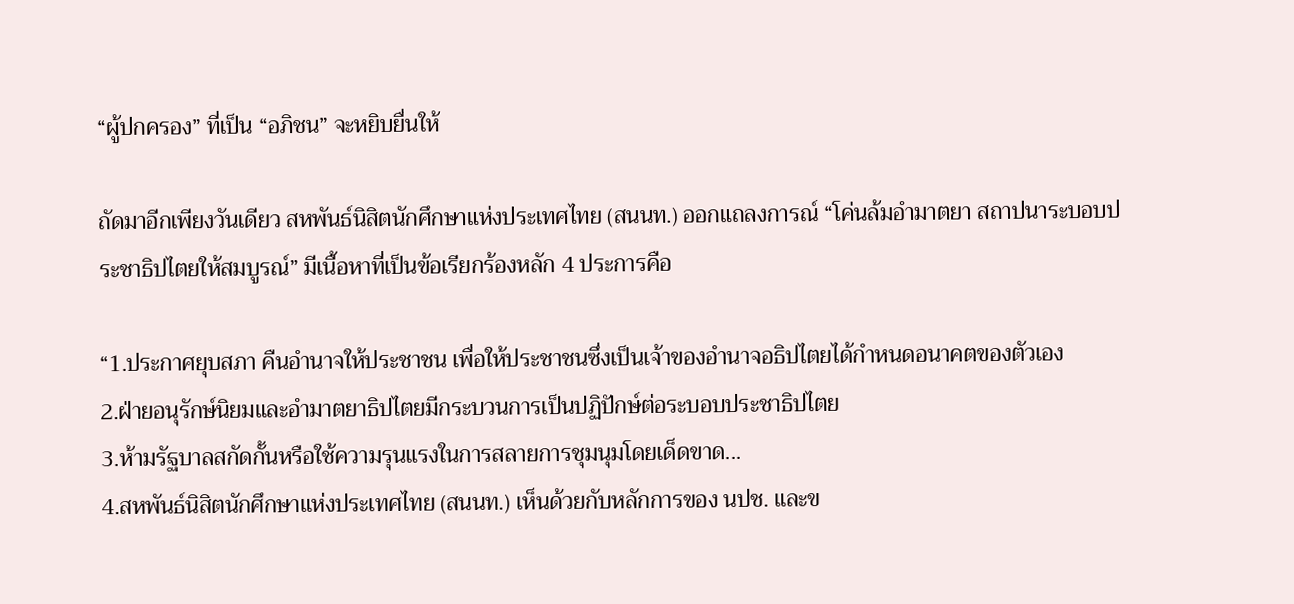“ผู้ปกครอง” ที่เป็น “อภิชน” จะหยิบยื่นให้

ถัดมาอีกเพียงวันเดียว สหพันธ์นิสิตนักศึกษาแห่งประเทศไทย (สนนท.) ออกแถลงการณ์ “โค่นล้มอำมาตยา สถาปนาระบอบประชาธิปไตยให้สมบูรณ์” มีเนื้อหาที่เป็นข้อเรียกร้องหลัก 4 ประการคือ

“1.ประกาศยุบสภา คืนอำนาจให้ประชาชน เพื่อให้ประชาชนซึ่งเป็นเจ้าของอำนาจอธิปไตยได้กำหนดอนาคตของตัวเอง
2.ฝ่ายอนุรักษ์นิยมและอำมาตยาธิปไตยมีกระบวนการเป็นปฏิปักษ์ต่อระบอบประชาธิปไตย
3.ห้ามรัฐบาลสกัดกั้นหรือใช้ความรุนแรงในการสลายการชุมนุมโดยเด็ดขาด...
4.สหพันธ์นิสิตนักศึกษาแห่งประเทศไทย (สนนท.) เห็นด้วยกับหลักการของ นปช. และข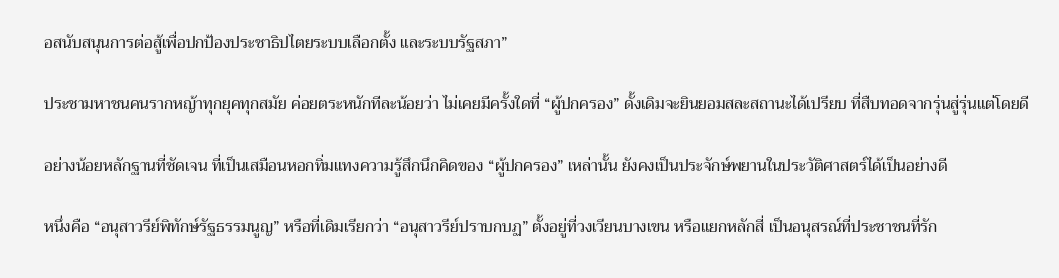อสนับสนุนการต่อสู้เพื่อปกป้องประชาธิปไตยระบบเลือกตั้ง และระบบรัฐสภา”

ประชามหาชนคนรากหญ้าทุกยุคทุกสมัย ค่อยตระหนักทีละน้อยว่า ไม่เคยมีครั้งใดที่ “ผู้ปกครอง” ดั้งเดิมจะยินยอมสละสถานะได้เปรียบ ที่สืบทอดจากรุ่นสู่รุ่นแต่โดยดี

อย่างน้อยหลักฐานที่ชัดเจน ที่เป็นเสมือนหอกทิ่มแทงความรู้สึกนึกคิดของ “ผู้ปกครอง” เหล่านั้น ยังคงเป็นประจักษ์พยานในประวัติศาสตร์ได้เป็นอย่างดี

หนึ่งคือ “อนุสาวรีย์พิทักษ์รัฐธรรมนูญ” หรือที่เดิมเรียกว่า “อนุสาวรีย์ปราบกบฏ” ตั้งอยู่ที่วงเวียนบางเขน หรือแยกหลักสี่ เป็นอนุสรณ์ที่ประชาชนที่รัก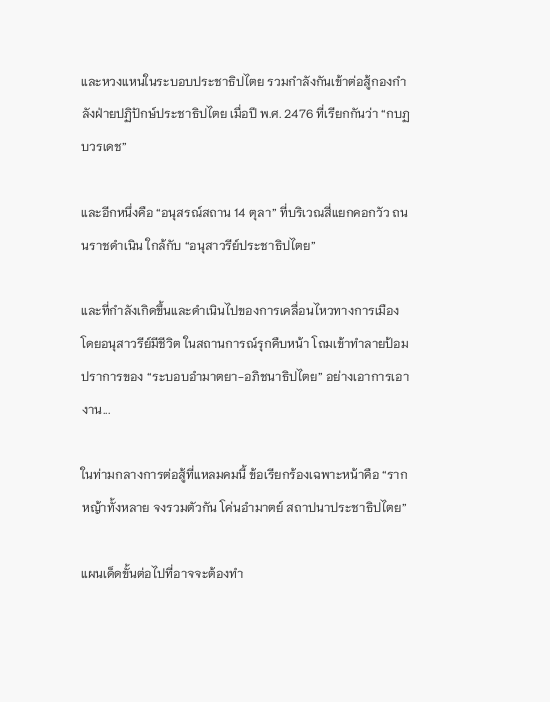และหวงแหนในระบอบประชาธิปไตย รวมกำลังกันเข้าต่อสู้กองกำลังฝ่ายปฏิปักษ์ประชาธิปไตย เมื่อปี พ.ศ. 2476 ที่เรียกกันว่า “กบฏบวรเดช”

และอีกหนึ่งคือ “อนุสรณ์สถาน 14 ตุลา” ที่บริเวณสี่แยกคอกวัว ถนนราชดำเนิน ใกล้กับ “อนุสาวรีย์ประชาธิปไตย”

และที่กำลังเกิดขึ้นและดำเนินไปของการเคลื่อนไหวทางการเมือง โดยอนุสาวรีย์มีชีวิต ในสถานการณ์รุกคืบหน้า โถมเข้าทำลายป้อมปราการของ “ระบอบอำมาตยา-อภิชนาธิปไตย” อย่างเอาการเอางาน...

ในท่ามกลางการต่อสู้ที่แหลมคมนี้ ข้อเรียกร้องเฉพาะหน้าคือ “รากหญ้าทั้งหลาย จงรวมตัวกัน โค่นอำมาตย์ สถาปนาประชาธิปไตย”

แผนเด็ดขั้นต่อไปที่อาจจะต้องทำ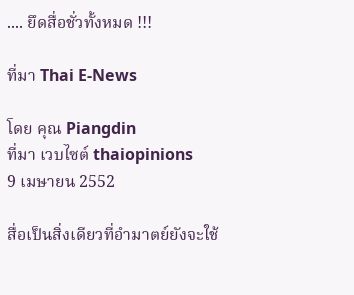.... ยึดสื่อชั่วทั้งหมด !!!

ที่มา Thai E-News

โดย คุณ Piangdin
ที่มา เวบไซต์ thaiopinions
9 เมษายน 2552

สื่อเป็นสิ่งเดียวที่อำมาตย์ยังจะใช้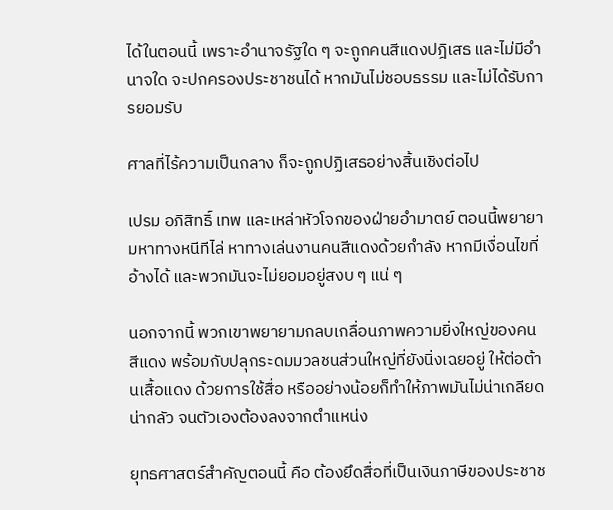ได้ในตอนนี้ เพราะอำนาจรัฐใด ๆ จะถูกคนสีแดงปฎิเสธ และไม่มีอำนาจใด จะปกครองประชาชนได้ หากมันไม่ชอบธรรม และไม่ได้รับการยอมรับ

ศาลที่ไร้ความเป็นกลาง ก็จะถูกปฏิเสธอย่างสิ้นเชิงต่อไป

เปรม อภิสิทธิ์ เทพ และเหล่าหัวโจกของฝ่ายอำมาตย์ ตอนนี้พยายามหาทางหนีทีไล่ หาทางเล่นงานคนสีแดงด้วยกำลัง หากมีเงื่อนไขที่อ้างได้ และพวกมันจะไม่ยอมอยู่สงบ ๆ แน่ ๆ

นอกจากนี้ พวกเขาพยายามกลบเกลื่อนภาพความยิ่งใหญ่ของคนสีแดง พร้อมกับปลุกระดมมวลชนส่วนใหญ่ที่ยังนิ่งเฉยอยู่ ให้ต่อต้านเสื้อแดง ด้วยการใช้สื่อ หรืออย่างน้อยก็ทำให้ภาพมันไม่น่าเกลียดน่ากลัว จนตัวเองต้องลงจากตำแหน่ง

ยุทธศาสตร์สำคัญตอนนี้ คือ ต้องยึดสื่อที่เป็นเงินภาษีของประชาช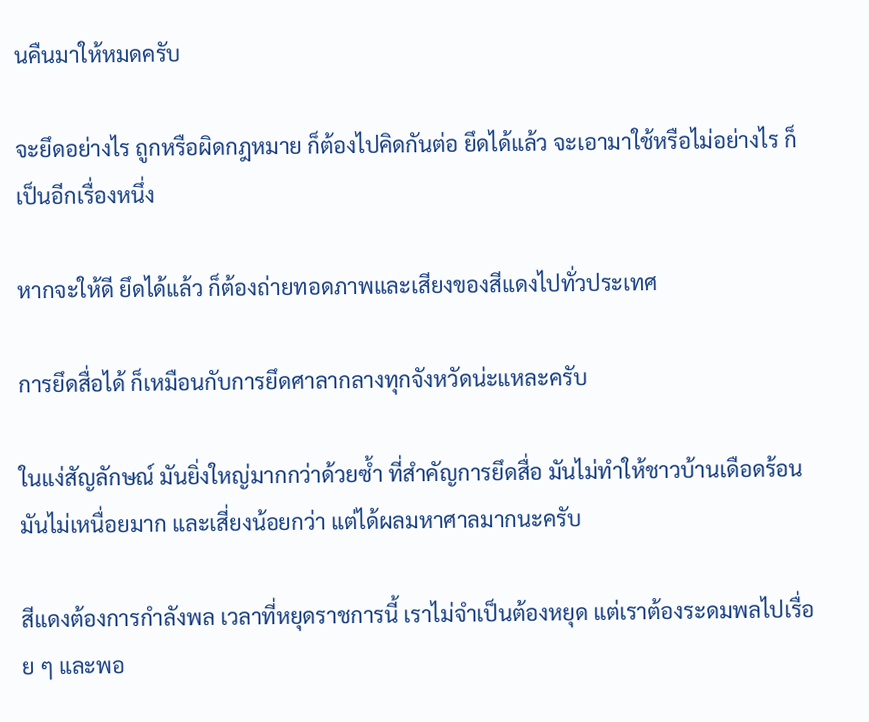นคืนมาให้หมดครับ

จะยึดอย่างไร ถูกหรือผิดกฎหมาย ก็ต้องไปคิดกันต่อ ยึดได้แล้ว จะเอามาใช้หรือไม่อย่างไร ก็เป็นอีกเรื่องหนึ่ง

หากจะให้ดี ยึดได้แล้ว ก็ต้องถ่ายทอดภาพและเสียงของสีแดงไปทั่วประเทศ

การยึดสื่อได้ ก็เหมือนกับการยึดศาลากลางทุกจังหวัดน่ะแหละครับ

ในแง่สัญลักษณ์ มันยิ่งใหญ่มากกว่าด้วยซ้ำ ที่สำคัญการยึดสื่อ มันไม่ทำให้ชาวบ้านเดือดร้อน มันไม่เหนื่อยมาก และเสี่ยงน้อยกว่า แต่ได้ผลมหาศาลมากนะครับ

สีแดงต้องการกำลังพล เวลาที่หยุดราชการนี้ เราไม่จำเป็นต้องหยุด แต่เราต้องระดมพลไปเรื่อย ๆ และพอ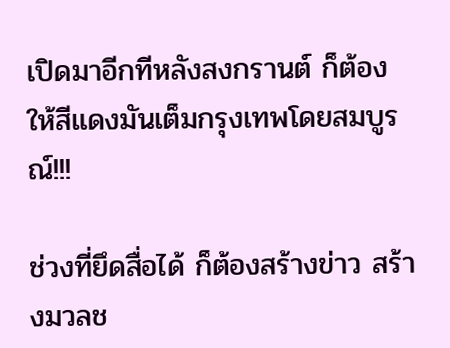เปิดมาอีกทีหลังสงกรานต์ ก็ต้องให้สีแดงมันเต็มกรุงเทพโดยสมบูรณ์!!!

ช่วงที่ยึดสื่อได้ ก็ต้องสร้างข่าว สร้างมวลช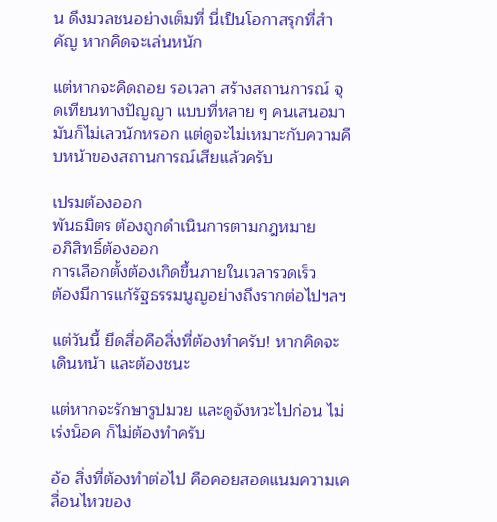น ดึงมวลชนอย่างเต็มที่ นี่เป็นโอกาสรุกที่สำคัญ หากคิดจะเล่นหนัก

แต่หากจะคิดถอย รอเวลา สร้างสถานการณ์ จุดเทียนทางปัญญา แบบที่หลาย ๆ คนเสนอมา มันก็ไม่เลวนักหรอก แต่ดูจะไม่เหมาะกับความคืบหน้าของสถานการณ์เสียแล้วครับ

เปรมต้องออก
พันธมิตร ต้องถูกดำเนินการตามกฎหมาย
อภิสิทธิ์ต้องออก
การเลือกตั้งต้องเกิดขึ้นภายในเวลารวดเร็ว
ต้องมีการแก้รัฐธรรมนูญอย่างถึงรากต่อไปฯลฯ

แต่วันนี้ ยึดสื่อคือสิ่งที่ต้องทำครับ! หากคิดจะเดินหน้า และต้องชนะ

แต่หากจะรักษารูปมวย และดูจังหวะไปก่อน ไม่เร่งน็อค ก็ไม่ต้องทำครับ

อ้อ สิ่งที่ต้องทำต่อไป คือคอยสอดแนมความเคลื่อนไหวของ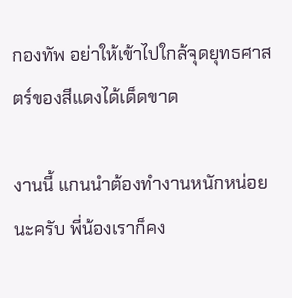กองทัพ อย่าให้เข้าไปใกล้จุดยุทธศาสตร์ของสีแดงได้เด็ดขาด

งานนี้ แกนนำต้องทำงานหนักหน่อยนะครับ พี่น้องเราก็คง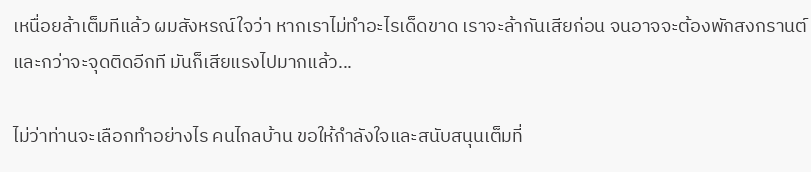เหนื่อยล้าเต็มทีแล้ว ผมสังหรณ์ใจว่า หากเราไม่ทำอะไรเด็ดขาด เราจะล้ากันเสียก่อน จนอาจจะต้องพักสงกรานต์ และกว่าจะจุดติดอีกที มันก็เสียแรงไปมากแล้ว...

ไม่ว่าท่านจะเลือกทำอย่างไร คนไกลบ้าน ขอให้กำลังใจและสนับสนุนเต็มที่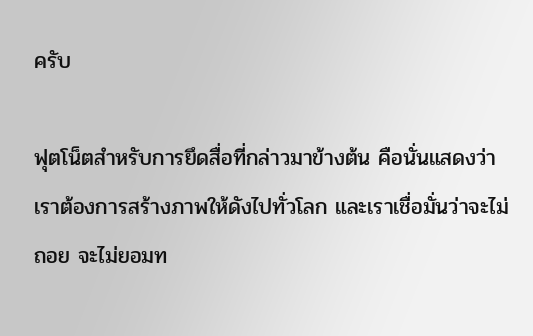ครับ

ฟุตโน็ตสำหรับการยึดสื่อที่กล่าวมาข้างต้น คือนั่นแสดงว่า เราต้องการสร้างภาพให้ดังไปทั่วโลก และเราเชื่อมั่นว่าจะไม่ถอย จะไม่ยอมท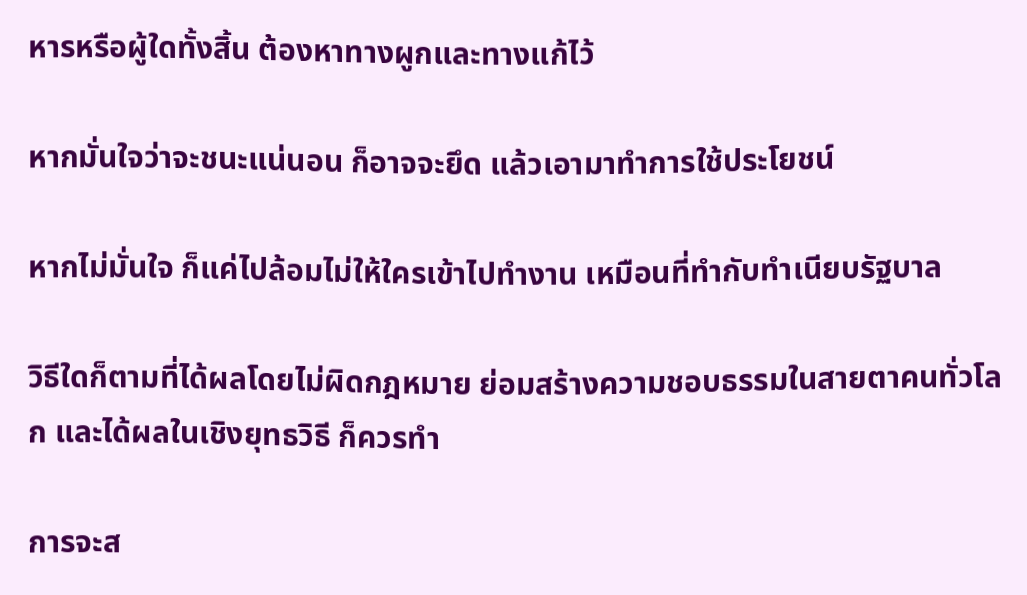หารหรือผู้ใดทั้งสิ้น ต้องหาทางผูกและทางแก้ไว้

หากมั่นใจว่าจะชนะแน่นอน ก็อาจจะยึด แล้วเอามาทำการใช้ประโยชน์

หากไม่มั่นใจ ก็แค่ไปล้อมไม่ให้ใครเข้าไปทำงาน เหมือนที่ทำกับทำเนียบรัฐบาล

วิธีใดก็ตามที่ได้ผลโดยไม่ผิดกฎหมาย ย่อมสร้างความชอบธรรมในสายตาคนทั่วโลก และได้ผลในเชิงยุทธวิธี ก็ควรทำ

การจะส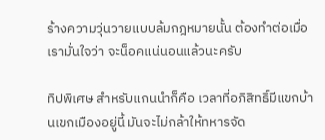ร้างความวุ่นวายแบบล้มกฎหมายนั้น ต้องทำต่อเมื่อเรามั่นใจว่า จะน็อคแน่นอนแล้วนะครับ

ทิปพิเศษ สำหรับแกนนำก็คือ เวลาที่อภิสิทธิ์มีแขกบ้านเขกเมืองอยู่นี้ มันจะไม่กล้าให้ทหารจัด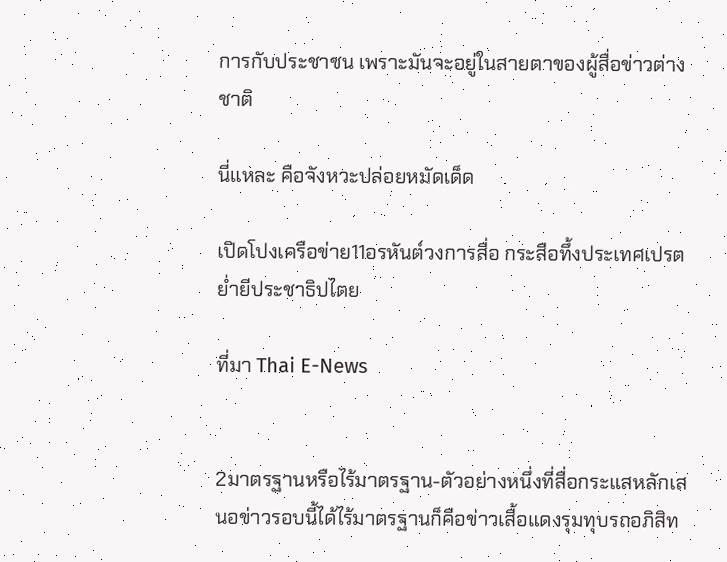การกับประชาชน เพราะมันจะอยู่ในสายตาของผู้สื่อข่าวต่างชาติ

นี่แหละ คือจังหวะปล่อยหมัดเด็ด

เปิดโปงเครือข่าย11อรหันต์วงการสื่อ กระสือทึ้งประเทศเปรตย่ำยีประชาธิปไตย

ที่มา Thai E-News


2มาตรฐานหรือไร้มาตรฐาน-ตัวอย่างหนึ่งที่สื่อกระแสหลักเสนอข่าวรอบนี้ได้ไร้มาตรฐานก็คือข่าวเสื้อแดงรุมทุบรถอภิสิท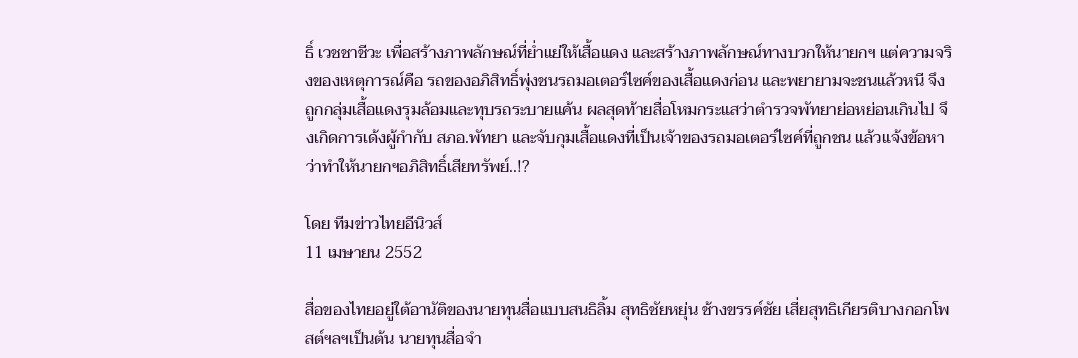ธิ์ เวชชาชีวะ เพื่อสร้างภาพลักษณ์ที่ย่ำแย่ให้เสื้อแดง และสร้างภาพลักษณ์ทางบวกให้นายกฯ แต่ความจริงของเหตุการณ์คือ รถของอภิสิทธิ์พุ่งชนรถมอเตอร์ไซค์ของเสื้อแดงก่อน และพยายามจะชนแล้วหนี จึงถูกกลุ่มเสื้อแดงรุมล้อมและทุบรถระบายแค้น ผลสุดท้ายสื่อโหมกระแสว่าตำรวจพัทยาย่อหย่อนเกินไป จึงเกิดการเด้งผู้กำกับ สภอ.พัทยา และจับกุมเสื้อแดงที่เป็นเจ้าของรถมอเตอร์ไซค์ที่ถูกชน แล้วแจ้งข้อหาว่าทำให้นายกฯอภิสิทธิ์เสียทรัพย์..!?

โดย ทีมข่าวไทยอีนิวส์
11 เมษายน 2552

สื่อของไทยอยู่ใต้อานัติของนายทุนสื่อแบบสนธิลิ้ม สุทธิชัยหยุ่น ช้างขรรค์ชัย เสี่ยสุทธิเกียรติบางกอกโพสต์ฯลฯเป็นต้น นายทุนสื่อจำ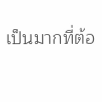เป็นมากที่ต้อ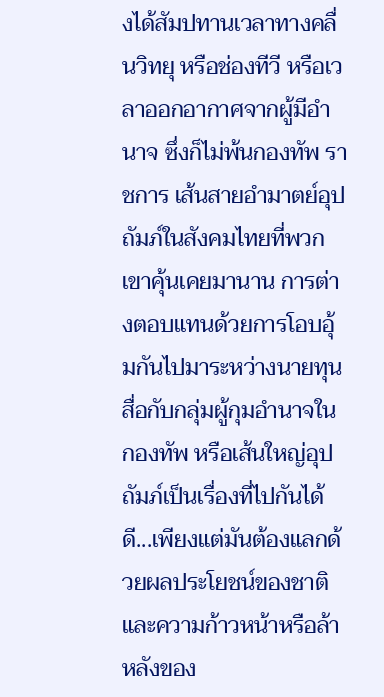งได้สัมปทานเวลาทางคลื่นวิทยุ หรือช่องทีวี หรือเวลาออกอากาศจากผู้มีอำนาจ ซึ่งก็ไม่พ้นกองทัพ ราชการ เส้นสายอำมาตย์อุปถัมภ์ในสังคมไทยที่พวกเขาคุ้นเคยมานาน การต่างตอบแทนด้วยการโอบอุ้มกันไปมาระหว่างนายทุนสื่อกับกลุ่มผู้กุมอำนาจในกองทัพ หรือเส้นใหญ่อุปถัมภ์เป็นเรื่องที่ไปกันได้ดี...เพียงแต่มันต้องแลกด้วยผลประโยชน์ของชาติ และความก้าวหน้าหรือล้าหลังของ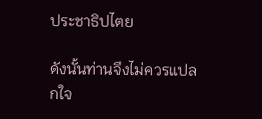ประชาธิปไตย

ดังนั้นท่านจึงไม่ควรแปลกใจ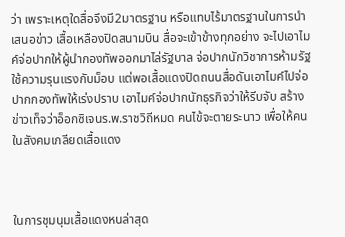ว่า เพราะเหตุใดสื่อจึงมี2มาตรฐาน หรือแทบไร้มาตรฐานในการนำเสนอข่าว เสื้อเหลืองปิดสนามบิน สื่อจะเข้าข้างทุกอย่าง จะไปเอาไมค์จ่อปากให้ผู้นำกองทัพออกมาไล่รัฐบาล จ่อปากนักวิชาการห้ามรัฐใช้ความรุนแรงกับม็อบ แต่พอเสื้อแดงปิดถนนสื่อดันเอาไมค์ไปจ่อปากกองทัพให้เร่งปราบ เอาไมค์จ่อปากนักธุรกิจว่าให้รีบจับ สร้างข่าวเท็จว่าอ็อกซิเจนร.พ.ราชวิถีหมด คนไข้จะตายระนาว เพื่อให้คนในสังคมเกลียดเสื้อแดง



ในการชุมนุมเสื้อแดงหนล่าสุด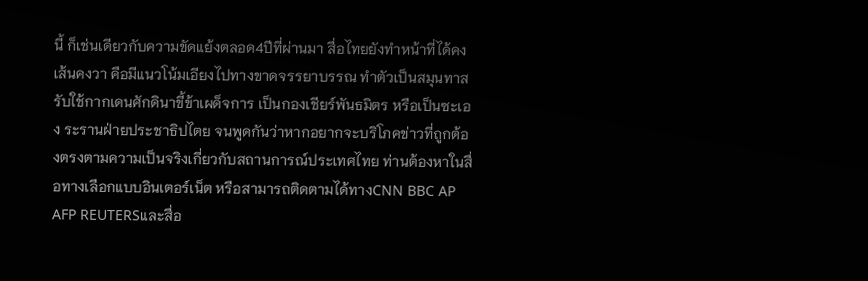นี้ ก็เช่นเดียวกับความขัดแย้งตลอด4ปีที่ผ่านมา สื่อไทยยังทำหน้าที่ได้คงเส้นคงวา คือมีแนวโน้มเอียงไปทางขาดจรรยาบรรณ ทำตัวเป็นสมุนทาสรับใช้กากเดนศักดินาขี้ข้าเผด็จการ เป็นกองเชียร์พันธมิตร หรือเป็นซะเอง ระรานฝ่ายประชาธิปไตย จนพูดกันว่าหากอยากจะบริโภคข่าวที่ถูกต้องตรงตามความเป็นจริงเกี่ยวกับสถานการณ์ประเทศไทย ท่านต้องหาในสื่อทางเลือกแบบอินเตอร์เน็ต หรือสามารถติดตามได้ทางCNN BBC AP AFP REUTERSและสื่อ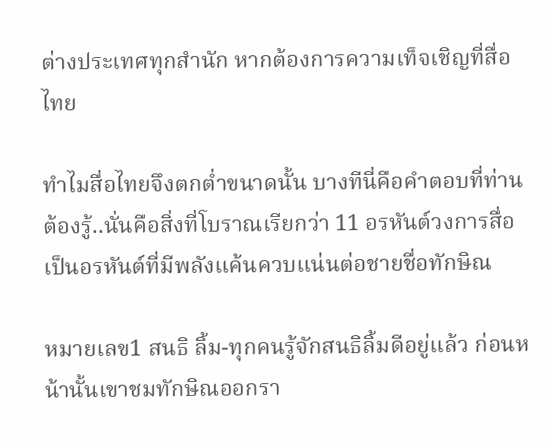ต่างประเทศทุกสำนัก หากต้องการความเท็จเชิญที่สื่อไทย

ทำไมสื่อไทยจึงตกต่ำขนาดนั้น บางทีนี่คือคำตอบที่ท่านต้องรู้..นั่นคือสิ่งที่โบราณเรียกว่า 11 อรหันต์วงการสื่อ เป็นอรหันต์ที่มีพลังแค้นควบแน่นต่อชายชื่อทักษิณ

หมายเลข1 สนธิ ลิ้ม-ทุกคนรู้จักสนธิลิ้มดีอยู่แล้ว ก่อนหน้านั้นเขาชมทักษิณออกรา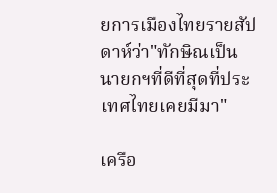ยการเมืองไทยรายสัปดาห์ว่า"ทักษิณเป็นนายกฯที่ดีที่สุดที่ประเทศไทยเคยมีมา"

เครือ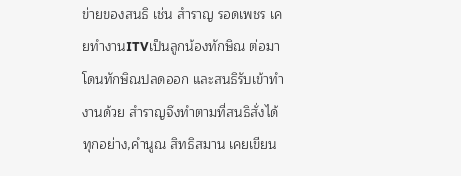ข่ายของสนธิ เช่น สำราญ รอดเพชร เคยทำงานITVเป็นลูกน้องทักษิณ ต่อมาโดนทักษิณปลดออก และสนธิรับเข้าทำงานด้วย สำราญจึงทำตามที่สนธิสั่งได้ทุกอย่าง,คำนูณ สิทธิสมาน เคยเขียน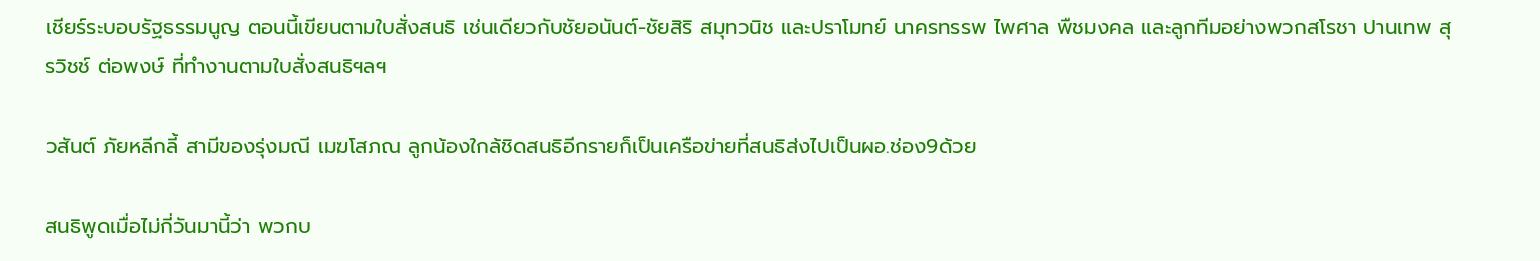เชียร์ระบอบรัฐธรรมนูญ ตอนนี้เขียนตามใบสั่งสนธิ เช่นเดียวกับชัยอนันต์-ชัยสิริ สมุทวนิช และปราโมทย์ นาครทรรพ ไพศาล พืชมงคล และลูกทีมอย่างพวกสโรชา ปานเทพ สุรวิชช์ ต่อพงษ์ ที่ทำงานตามใบสั่งสนธิฯลฯ

วสันต์ ภัยหลีกลี้ สามีของรุ่งมณี เมฆโสภณ ลูกน้องใกล้ชิดสนธิอีกรายก็เป็นเครือข่ายที่สนธิส่งไปเป็นผอ.ช่อง9ด้วย

สนธิพูดเมื่อไม่กี่วันมานี้ว่า พวกบ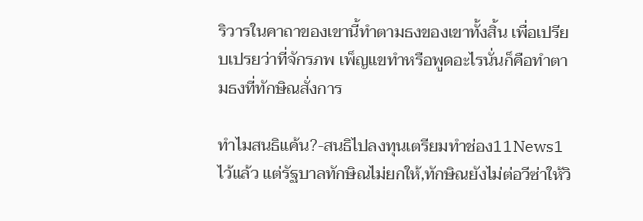ริวารในคาถาของเขานี้ทำตามธงของเขาทั้งสิ้น เพื่อเปรียบเปรยว่าที่จักรภพ เพ็ญแขทำหรือพูดอะไรนั่นก็คือทำตามธงที่ทักษิณสั่งการ

ทำไมสนธิแค้น?-สนธิไปลงทุนเตรียมทำช่อง11News1ไว้แล้ว แต่รัฐบาลทักษิณไม่ยกให้,ทักษิณยังไม่ต่อวีซ่าให้วิ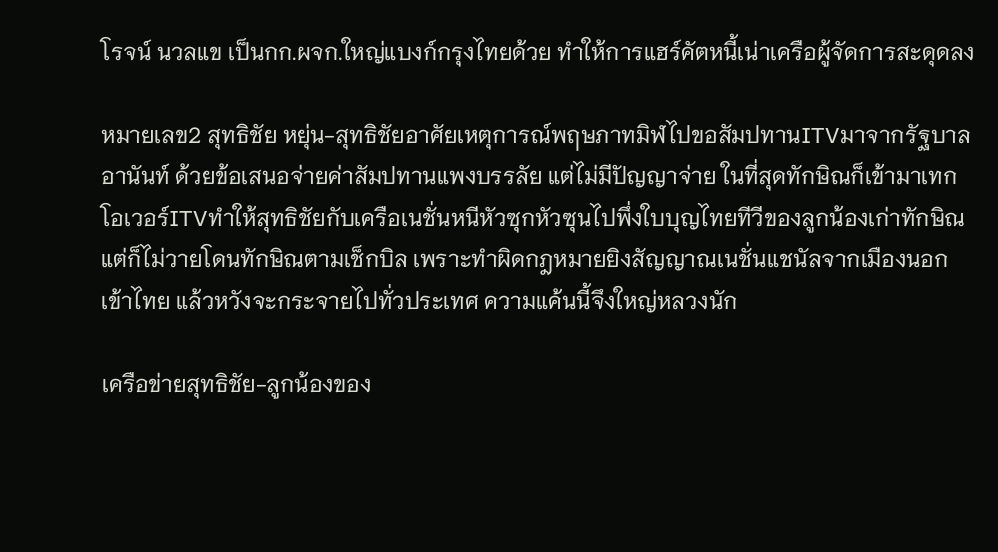โรจน์ นวลแข เป็นกก.ผจก.ใหญ่แบงก์กรุงไทยด้วย ทำให้การแฮร์คัตหนี้เน่าเครือผู้จัดการสะดุดลง

หมายเลข2 สุทธิชัย หยุ่น-สุทธิชัยอาศัยเหตุการณ์พฤษภาทมิฬไปขอสัมปทานITVมาจากรัฐบาลอานันท์ ด้วยข้อเสนอจ่ายค่าสัมปทานแพงบรรลัย แต่ไม่มีปัญญาจ่าย ในที่สุดทักษิณก็เข้ามาเทกโอเวอร์ITVทำให้สุทธิชัยกับเครือเนชั่นหนีหัวซุกหัวซุนไปพึ่งใบบุญไทยทีวีของลูกน้องเก่าทักษิณ แต่ก็ไม่วายโดนทักษิณตามเช็กบิล เพราะทำผิดกฎหมายยิงสัญญาณเนชั่นแชนัลจากเมืองนอกเข้าไทย แล้วหวังจะกระจายไปทั่วประเทศ ความแค้นนี้จึงใหญ่หลวงนัก

เครือข่ายสุทธิชัย-ลูกน้องของ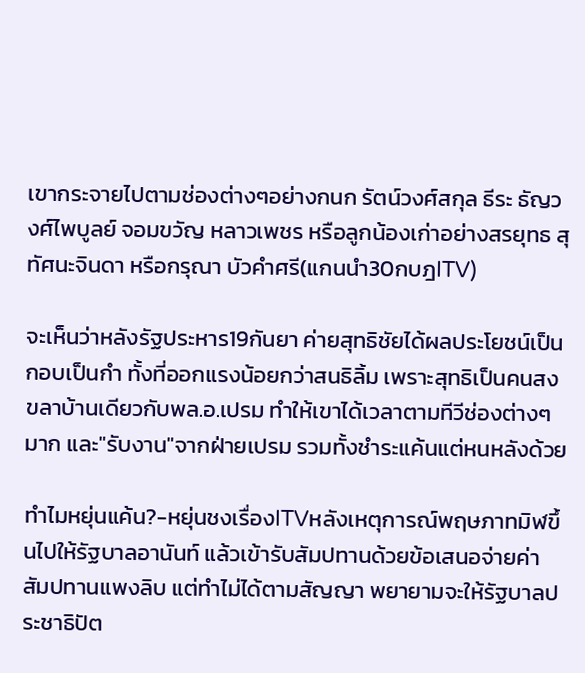เขากระจายไปตามช่องต่างๆอย่างกนก รัตน์วงศ์สกุล ธีระ ธัญวงศ์ไพบูลย์ จอมขวัญ หลาวเพชร หรือลูกน้องเก่าอย่างสรยุทธ สุทัศนะจินดา หรือกรุณา บัวคำศรี(แกนนำ30กบฎITV)

จะเห็นว่าหลังรัฐประหาร19กันยา ค่ายสุทธิชัยได้ผลประโยชน์เป็นกอบเป็นกำ ทั้งที่ออกแรงน้อยกว่าสนธิลิ้ม เพราะสุทธิเป็นคนสงขลาบ้านเดียวกับพล.อ.เปรม ทำให้เขาได้เวลาตามทีวีช่องต่างๆมาก และ"รับงาน"จากฝ่ายเปรม รวมทั้งชำระแค้นแต่หนหลังด้วย

ทำไมหยุ่นแค้น?-หยุ่นชงเรื่องITVหลังเหตุการณ์พฤษภาทมิฬขึ้นไปให้รัฐบาลอานันท์ แล้วเข้ารับสัมปทานด้วยข้อเสนอจ่ายค่าสัมปทานแพงลิบ แต่ทำไม่ได้ตามสัญญา พยายามจะให้รัฐบาลประชาธิปัต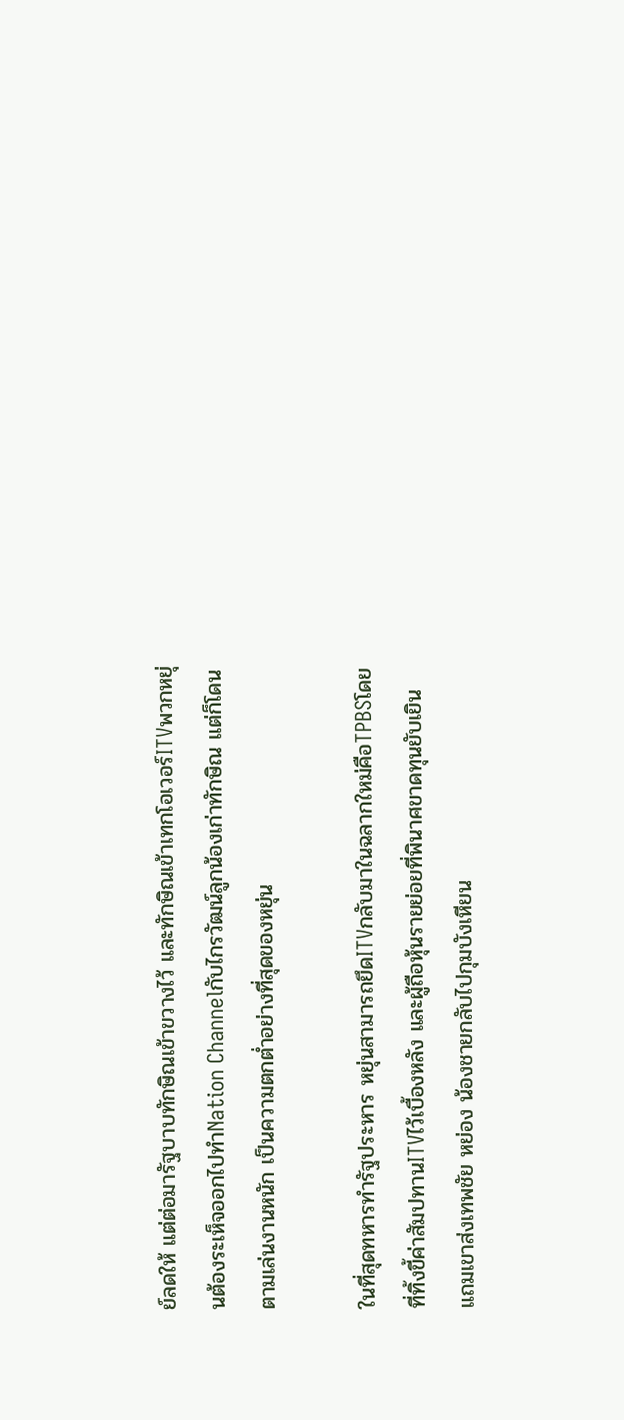ย์ลดให้ แต่ต่อมารัฐบาบทักษิณเข้าขวางไว้ และทักษิณเข้าเทกโอเวอร์ITVพวกหยุ่นต้องระเห็จออกไปทำNation Channelกับไกรวัฒน์ลูกน้องเก่าทักษิณ แต่ก็โดนตามเล่นงานหนัก เป็นความตกต่ำอย่างที่สุดของหยุ่น

ในที่สุดทหารทำรัฐประหาร หยุ่นสามารถยึดITVกลับมาในฉลากใหม่คือTPBSโดยที่ทิ้งขี้ค่าสัมปทานITVไว้เบื้องหลัง และผู้ถือหุ้นรายย่อยที่พินาศขาดทุนยับเยิน แถมเขาส่งเทพชัย หย่อง น้องชายกลับไปกุมบังเหียน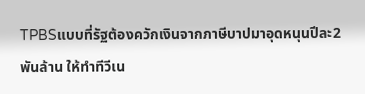TPBSแบบที่รัฐต้องควักเงินจากภาษีบาปมาอุดหนุนปีละ2พันล้าน ให้ทำทีวีเน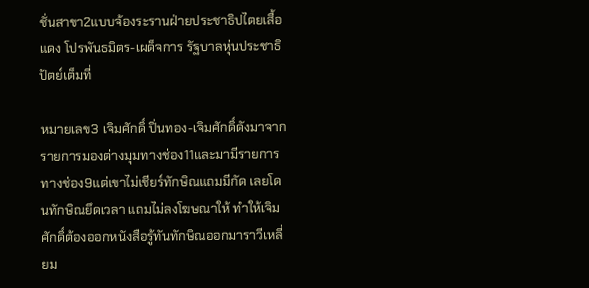ชั่นสาขา2แบบจ้องระรานฝ่ายประชาธิปไตยเสื้อแดง โปรพันธมิตร-เผด็จการ รัฐบาลหุ่นประชาธิปัตย์เต็มที่

หมายเลข3 เจิมศักดิ์ ปิ่นทอง-เจิมศักดิ์ดังมาจากรายการมองต่างมุมทางช่อง11และมามีรายการทางช่อง9แต่เขาไม่เชียร์ทักษิณแถมมีกัด เลยโดนทักษิณยึดเวลา แถมไม่ลงโฆษณาให้ ทำให้เจิมศักดิ์ต้องออกหนังสือรู้ทันทักษิณออกมาราวีเหลี่ยม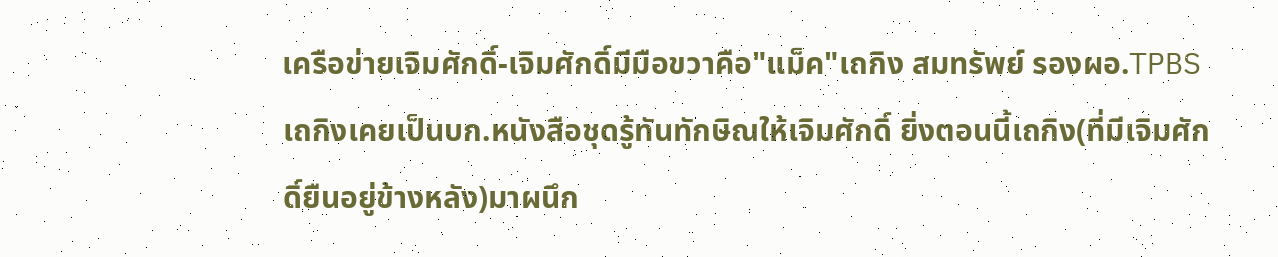เครือข่ายเจิมศักดิ์-เจิมศักดิ์มีมือขวาคือ"แม็ค"เถกิง สมทรัพย์ รองผอ.TPBS เถกิงเคยเป็นบก.หนังสือชุดรู้ทันทักษิณให้เจิมศักดิ์ ยิ่งตอนนี้เถกิง(ที่มีเจิมศักดิ์ยืนอยู่ข้างหลัง)มาผนึก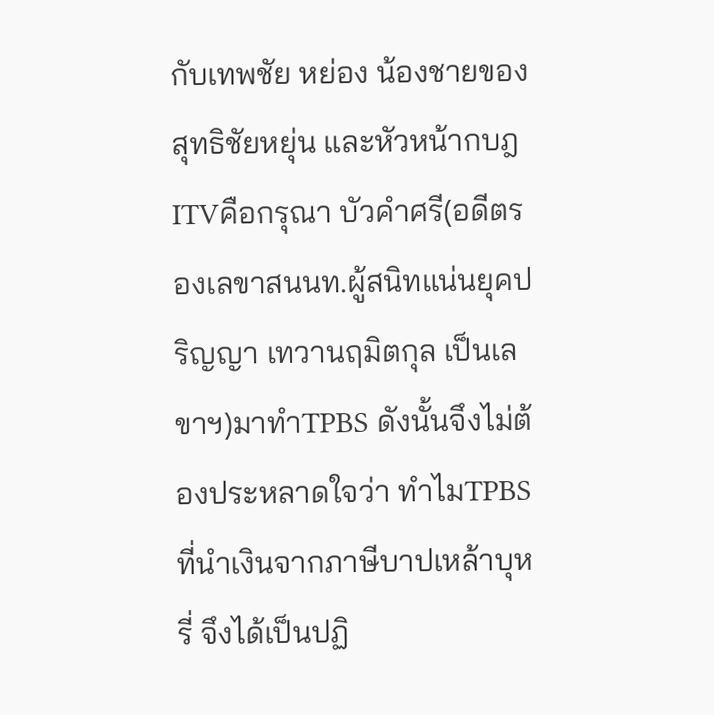กับเทพชัย หย่อง น้องชายของสุทธิชัยหยุ่น และหัวหน้ากบฎITVคือกรุณา บัวคำศรี(อดีตรองเลขาสนนท.ผู้สนิทแน่นยุคปริญญา เทวานฤมิตกุล เป็นเลขาฯ)มาทำTPBS ดังนั้นจึงไม่ต้องประหลาดใจว่า ทำไมTPBSที่นำเงินจากภาษีบาปเหล้าบุหรี่ จึงได้เป็นปฏิ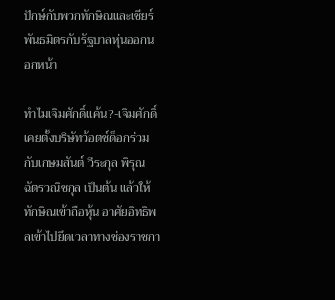ปักษ์กับพวกทักษิณและเชียร์พันธมิตรกับรัฐบาลหุ่นออกนอกหน้า

ทำไมเจิมศักดิ์แค้น?-เจิมศักดิ์เคยตั้งบริษัทว้อตช์ด็อกร่วมกับเกษมสันต์ วีระกุล พิรุณ ฉัตรวณิชกุล เป็นต้น แล้วให้ทักษิณเข้าถือหุ้น อาศัยอิทธิพลเข้าไปยึดเวลาทางช่องราชกา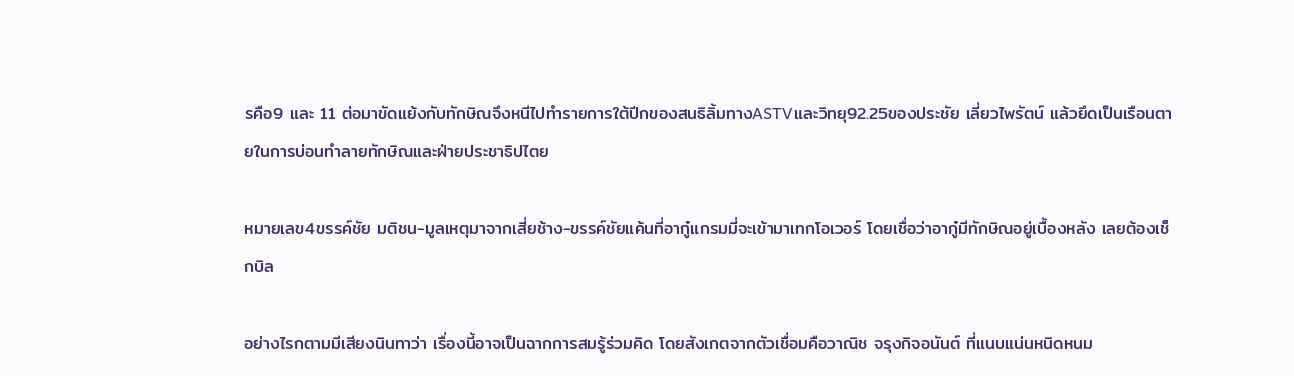รคือ9 และ 11 ต่อมาขัดแย้งกับทักษิณจึงหนีไปทำรายการใต้ปีกของสนธิลิ้มทางASTVและวิทยุ92.25ของประชัย เลี่ยวไพรัตน์ แล้วยึดเป็นเรือนตายในการบ่อนทำลายทักษิณและฝ่ายประชาธิปไตย

หมายเลข4ขรรค์ชัย มติชน-มูลเหตุมาจากเสี่ยช้าง-ขรรค์ชัยแค้นที่อากู๋แกรมมี่จะเข้ามาเทกโอเวอร์ โดยเชื่อว่าอากู๋มีทักษิณอยู่เบื้องหลัง เลยต้องเช็กบิล

อย่างไรกตามมีเสียงนินทาว่า เรื่องนี้อาจเป็นฉากการสมรู้ร่วมคิด โดยสังเกตจากตัวเชื่อมคือวาณิช จรุงกิจอนันต์ ที่แนบแน่นหนิดหนม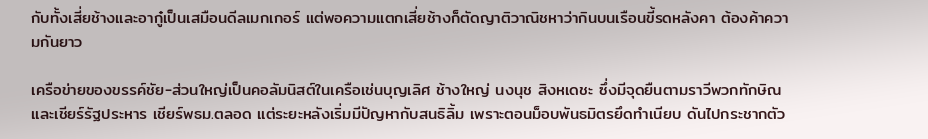กับทั้งเสี่ยช้างและอากู๋เป็นเสมือนดีลเมกเกอร์ แต่พอความแตกเสี่ยช้างก็ตัดญาติวาณิชหาว่ากินบนเรือนขี้รดหลังคา ต้องค้าความกันยาว

เครือข่ายของขรรค์ชัย-ส่วนใหญ่เป็นคอลัมนิสต์ในเครือเช่นบุญเลิศ ช้างใหญ่ นงนุช สิงหเดชะ ซึ่งมีจุดยืนตามราวีพวกทักษิณและเชียร์รัฐประหาร เชียร์พธม.ตลอด แต่ระยะหลังเริ่มมีปัญหากับสนธิลิ้ม เพราะตอนม็อบพันธมิตรยึดทำเนียบ ดันไปกระชากตัว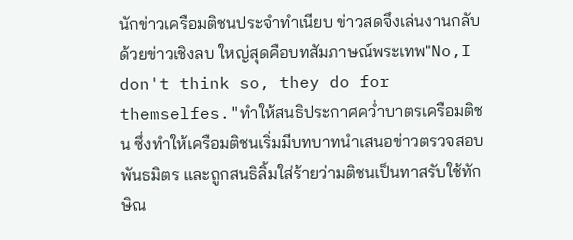นักข่าวเครือมติชนประจำทำเนียบ ข่าวสดจึงเล่นงานกลับด้วยข่าวเชิงลบ ใหญ่สุดคือบทสัมภาษณ์พระเทพ"No,I don't think so, they do for themselfes."ทำให้สนธิประกาศคว่ำบาตรเครือมติชน ซึ่งทำให้เครือมติชนเริ่มมีบทบาทนำเสนอข่าวตรวจสอบพันธมิตร และถูกสนธิลิ้มใส่ร้ายว่ามติชนเป็นทาสรับใช้ทักษิณ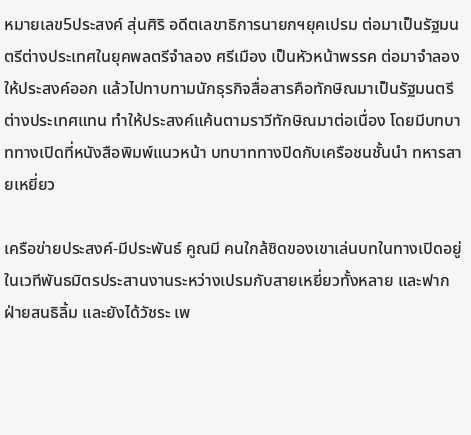หมายเลข5ประสงค์ สุ่นศิริ อดีตเลขาธิการนายกฯยุคเปรม ต่อมาเป็นรัฐมนตรีต่างประเทศในยุคพลตรีจำลอง ศรีเมือง เป็นหัวหน้าพรรค ต่อมาจำลองให้ประสงค์ออก แล้วไปทาบทามนักธุรกิจสื่อสารคือทักษิณมาเป็นรัฐมนตรีต่างประเทศแทน ทำให้ประสงค์แค้นตามราวีทักษิณมาต่อเนื่อง โดยมีบทบาททางเปิดที่หนังสือพิมพ์แนวหน้า บทบาททางปิดกับเครือชนชั้นนำ ทหารสายเหยี่ยว

เครือข่ายประสงค์-มีประพันธ์ คูณมี คนใกล้ชิดของเขาเล่นบทในทางเปิดอยู่ในเวทีพันธมิตรประสานงานระหว่างเปรมกับสายเหยี่ยวทั้งหลาย และฟากฝ่ายสนธิลิ้ม และยังได้วัชระ เพ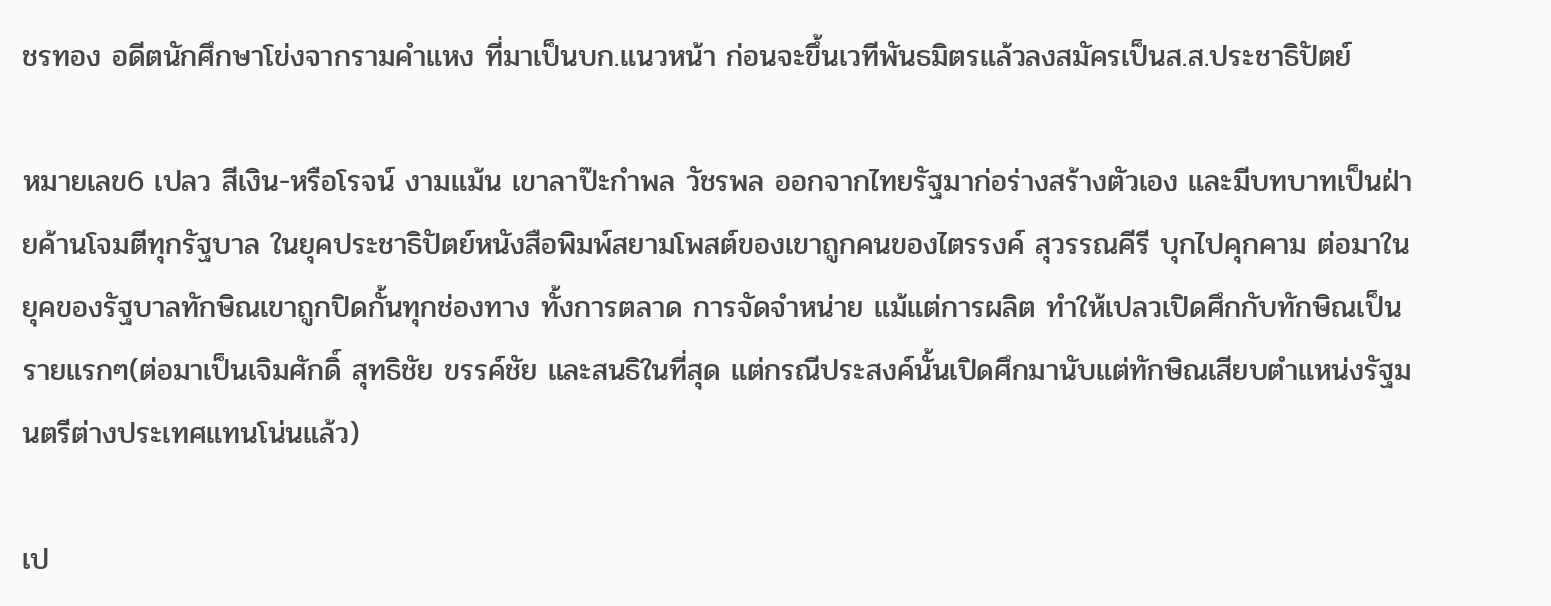ชรทอง อดีตนักศึกษาโข่งจากรามคำแหง ที่มาเป็นบก.แนวหน้า ก่อนจะขึ้นเวทีพันธมิตรแล้วลงสมัครเป็นส.ส.ประชาธิปัตย์

หมายเลข6 เปลว สีเงิน-หรือโรจน์ งามแม้น เขาลาป๊ะกำพล วัชรพล ออกจากไทยรัฐมาก่อร่างสร้างตัวเอง และมีบทบาทเป็นฝ่ายค้านโจมตีทุกรัฐบาล ในยุคประชาธิปัตย์หนังสือพิมพ์สยามโพสต์ของเขาถูกคนของไตรรงค์ สุวรรณคีรี บุกไปคุกคาม ต่อมาในยุคของรัฐบาลทักษิณเขาถูกปิดกั้นทุกช่องทาง ทั้งการตลาด การจัดจำหน่าย แม้แต่การผลิต ทำให้เปลวเปิดศึกกับทักษิณเป็นรายแรกๆ(ต่อมาเป็นเจิมศักดิ์ สุทธิชัย ขรรค์ชัย และสนธิในที่สุด แต่กรณีประสงค์นั้นเปิดศึกมานับแต่ทักษิณเสียบตำแหน่งรัฐมนตรีต่างประเทศแทนโน่นแล้ว)

เป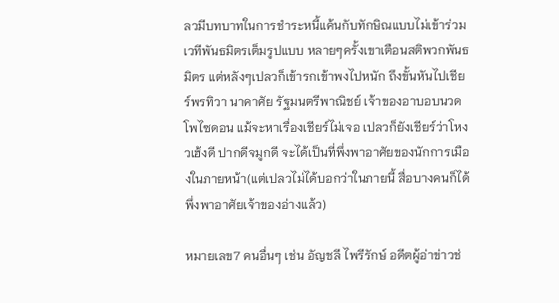ลวมีบทบาทในการชำระหนี้แค้นกับทักษิณแบบไม่เข้าร่วมเวทีพันธมิตรเต็มรูปแบบ หลายๆครั้งเขาเตือนสติพวกพันธมิตร แต่หลังๆเปลวก็เข้ารกเข้าพงไปหนัก ถึงขั้นหันไปเชียร์พรทิวา นาคาศัย รัฐมนตรีพาณิชย์ เจ้าของอาบอบนวดโพไซดอน แม้จะหาเรื่องเชียร์ไม่เจอ เปลวก็ยังเชียร์ว่าโหงวเฮ้งดี ปากดีจมูกดี จะได้เป็นที่พึ่งพาอาศัยของนักการเมืองในภายหน้า(แต่เปลวไม่ได้บอกว่าในภายนี้ สื่อบางคนก็ได้พึ่งพาอาศัยเจ้าของอ่างแล้ว)

หมายเลข7 คนอื่นๆ เช่น อัญชลี ไพรีรักษ์ อดีตผู้อ่าข่าวช่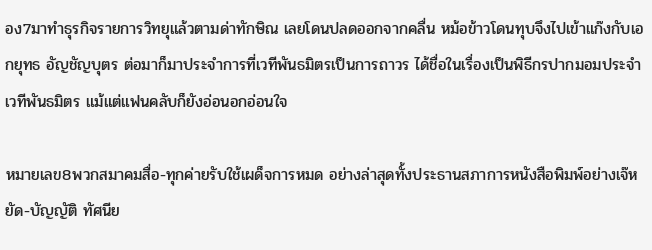อง7มาทำธุรกิจรายการวิทยุแล้วตามด่าทักษิณ เลยโดนปลดออกจากคลื่น หม้อข้าวโดนทุบจึงไปเข้าแก๊งกับเอกยุทธ อัญชัญบุตร ต่อมาก็มาประจำการที่เวทีพันธมิตรเป็นการถาวร ได้ชื่อในเรื่องเป็นพิธีกรปากมอมประจำเวทีพันธมิตร แม้แต่แฟนคลับก็ยังอ่อนอกอ่อนใจ

หมายเลข8พวกสมาคมสื่อ-ทุกค่ายรับใช้เผด็จการหมด อย่างล่าสุดทั้งประธานสภาการหนังสือพิมพ์อย่างเจ๊หยัด-บัญญัติ ทัศนีย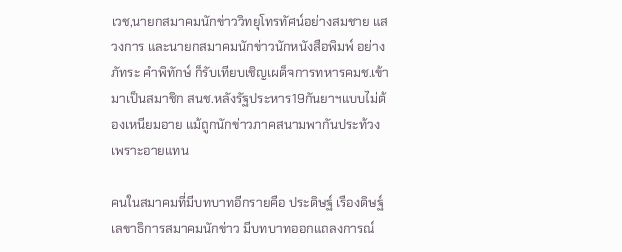เวช,นายกสมาคมนักข่าววิทยุโทรทัศน์อย่างสมชาย แสวงการ และนายกสมาคมนักข่าวนักหนังสือพิมพ์ อย่างภัทระ คำพิทักษ์ ก็รับเทียบเชิญเผด็จการทหารคมช.เข้ามาเป็นสมาชิก สนช.หลังรัฐประหาร19กันยาฯแบบไม่ต้องเหนียมอาย แม้ถูกนักข่าวภาคสนามพากันประท้วงเพราะอายแทน

คนในสมาคมที่มีบทบาทอีกรายคือ ประดิษฐ์ เรืองดิษฐ์ เลขาธิการสมาคมนักข่าว มีบทบาทออกแถลงการณ์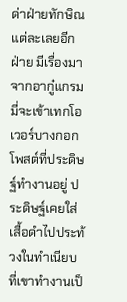ด่าฝ่ายทักษิณแต่ละเลยอีกฝ่าย มีเรื่องมาจากอากู๋แกรมมี่จะเข้าเทกโอเวอร์บางกอกโพสต์ที่ประดิษฐ์ทำงานอยู่ ประดิษฐ์เคยใส่เสื้อดำไปประท้วงในทำเนียบ ที่เขาทำงานเป็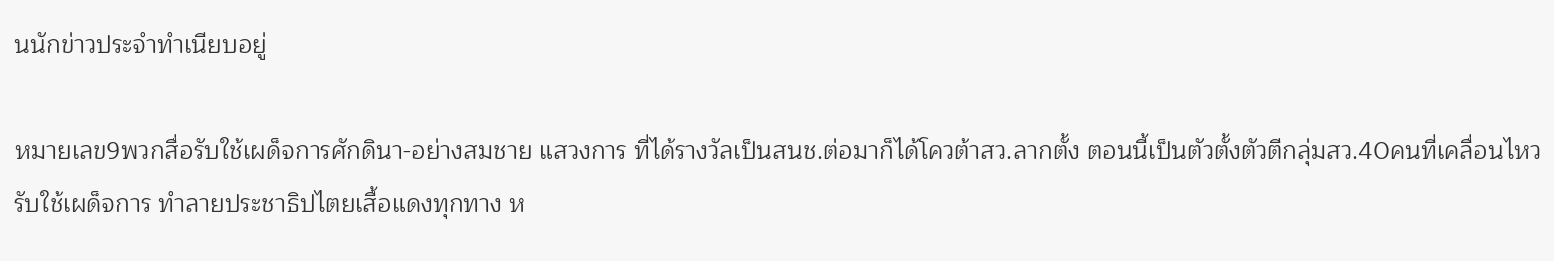นนักข่าวประจำทำเนียบอยู่

หมายเลข9พวกสื่อรับใช้เผด็จการศักดินา-อย่างสมชาย แสวงการ ที่ได้รางวัลเป็นสนช.ต่อมาก็ได้โควต้าสว.ลากตั้ง ตอนนี้เป็นตัวตั้งตัวตีกลุ่มสว.40คนที่เคลื่อนไหวรับใช้เผด็จการ ทำลายประชาธิปไตยเสื้อแดงทุกทาง ห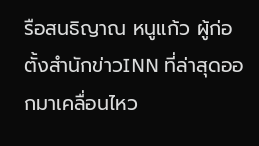รือสนธิญาณ หนูแก้ว ผู้ก่อตั้งสำนักข่าวINN ที่ล่าสุดออกมาเคลื่อนไหว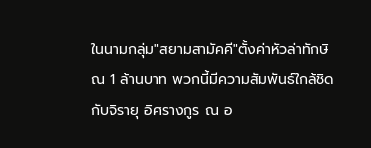ในนามกลุ่ม"สยามสามัคคี"ตั้งค่าหัวล่าทักษิณ 1 ล้านบาท พวกนี้มีความสัมพันธ์ใกล้ชิดกับจิรายุ อิศรางกูร ณ อ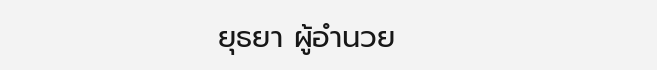ยุธยา ผู้อำนวย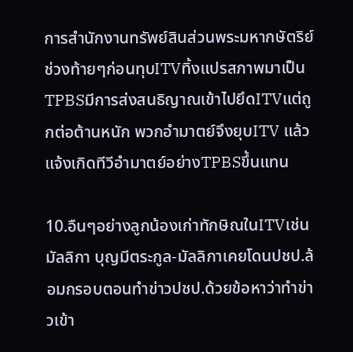การสำนักงานทรัพย์สินส่วนพระมหากษัตริย์ ช่วงท้ายๆก่อนทุบITVทิ้งแปรสภาพมาเป็นTPBSมีการส่งสนธิญาณเข้าไปยึดITVแต่ถูกต่อต้านหนัก พวกอำมาตย์จึงยุบITV แล้วแจ้งเกิดทีวีอำมาตย์อย่างTPBSขึ้นแทน

10.อืนๆอย่างลูกน้องเก่าทักษิณในITVเช่นมัลลิกา บุญมีตระกูล-มัลลิกาเคยโดนปชป.ล้อมกรอบตอนทำข่าวปชป.ด้วยข้อหาว่าทำข่าวเข้า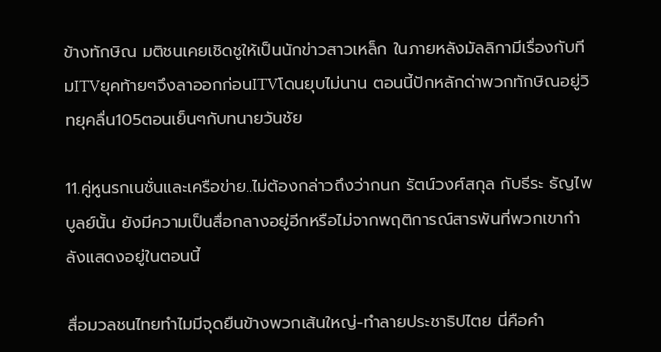ข้างทักษิณ มติชนเคยเชิดชูให้เป็นนักข่าวสาวเหล็ก ในภายหลังมัลลิกามีเรื่องกับทีมITVยุคท้ายๆจึงลาออกก่อนITVโดนยุบไม่นาน ตอนนี้ปักหลักด่าพวกทักษิณอยู่วิทยุคลื่น105ตอนเย็นๆกับทนายวันชัย

11.คู่หูนรกเนชั่นและเครือข่าย..ไม่ต้องกล่าวถึงว่ากนก รัตน์วงศ์สกุล กับธีระ ธัญไพบูลย์นั้น ยังมีความเป็นสื่อกลางอยู่อีกหรือไม่จากพฤติการณ์สารพันที่พวกเขากำลังแสดงอยู่ในตอนนี้

สื่อมวลชนไทยทำไมมีจุดยืนข้างพวกเส้นใหญ่-ทำลายประชาธิปไตย นี่คือคำ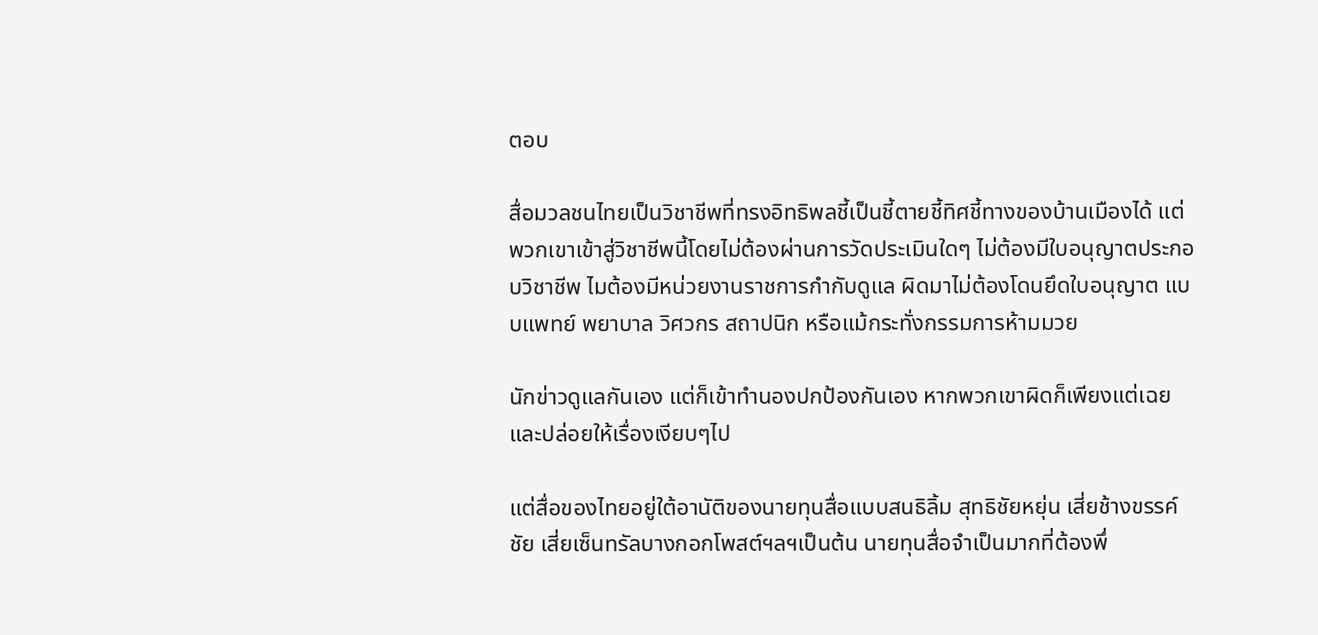ตอบ

สื่อมวลชนไทยเป็นวิชาชีพที่ทรงอิทธิพลชี้เป็นชี้ตายชี้ทิศชี้ทางของบ้านเมืองได้ แต่พวกเขาเข้าสู่วิชาชีพนี้โดยไม่ต้องผ่านการวัดประเมินใดๆ ไม่ต้องมีใบอนุญาตประกอบวิชาชีพ ไมต้องมีหน่วยงานราชการกำกับดูแล ผิดมาไม่ต้องโดนยึดใบอนุญาต แบบแพทย์ พยาบาล วิศวกร สถาปนิก หรือแม้กระทั่งกรรมการห้ามมวย

นักข่าวดูแลกันเอง แต่ก็เข้าทำนองปกป้องกันเอง หากพวกเขาผิดก็เพียงแต่เฉยและปล่อยให้เรื่องเงียบๆไป

แต่สื่อของไทยอยู่ใต้อานัติของนายทุนสื่อแบบสนธิลิ้ม สุทธิชัยหยุ่น เสี่ยช้างขรรค์ชัย เสี่ยเซ็นทรัลบางกอกโพสต์ฯลฯเป็นต้น นายทุนสื่อจำเป็นมากที่ต้องพึ่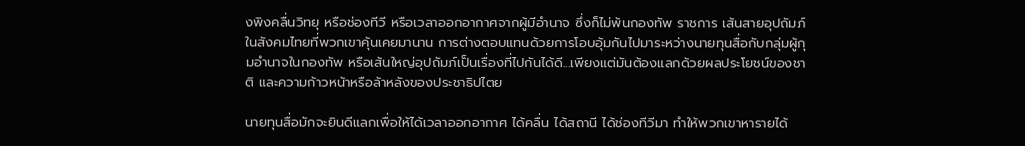งพิงคลื่นวิทยุ หรือช่องทีวี หรือเวลาออกอากาศจากผู้มีอำนาจ ซึ่งก็ไม่พ้นกองทัพ ราชการ เส้นสายอุปถัมภ์ในสังคมไทยที่พวกเขาคุ้นเคยมานาน การต่างตอบแทนด้วยการโอบอุ้มกันไปมาระหว่างนายทุนสื่อกับกลุ่มผู้กุมอำนาจในกองทัพ หรือเส้นใหญ่อุปถัมภ์เป็นเรื่องที่ไปกันได้ดี...เพียงแต่มันต้องแลกด้วยผลประโยชน์ของชาติ และความก้าวหน้าหรือล้าหลังของประชาธิปไตย

นายทุนสื่อมักจะยินดีแลกเพื่อให้ได้เวลาออกอากาศ ได้คลื่น ได้สถานี ได้ช่องทีวีมา ทำให้พวกเขาหารายได้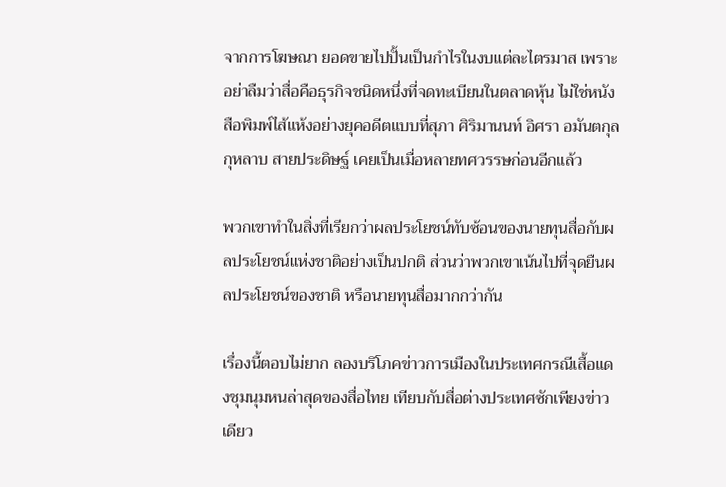จากการโฆษณา ยอดขายไปปั้นเป็นกำไรในงบแต่ละไตรมาส เพราะอย่าลืมว่าสื่อคือธุรกิจชนิดหนึ่งที่จดทะเบียนในตลาดหุ้น ไม่ใช่หนังสือพิมพ์ไส้แห้งอย่างยุคอดีตแบบที่สุภา ศิริมานนท์ อิศรา อมันตกุล กุหลาบ สายประดิษฐ์ เคยเป็นเมื่อหลายทศวรรษก่อนอีกแล้ว

พวกเขาทำในสิ่งที่เรียกว่าผลประโยชน์ทับซ้อนของนายทุนสื่อกับผลประโยชน์แห่งชาติอย่างเป็นปกติ ส่วนว่าพวกเขาเน้นไปที่จุดยืนผลประโยชน์ของชาติ หรือนายทุนสื่อมากกว่ากัน

เรื่องนี้ตอบไม่ยาก ลองบริโภคข่าวการเมืองในประเทศกรณีเสื้อแดงชุมนุมหนล่าสุดของสื่อไทย เทียบกับสื่อต่างประเทศซักเพียงข่าวเดียว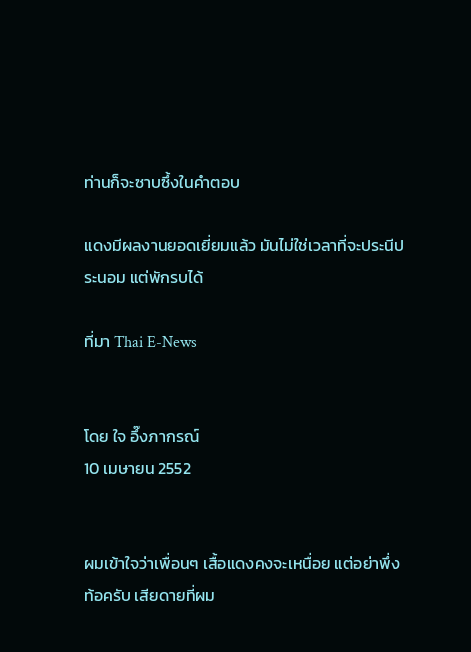ท่านก็จะซาบซึ้งในคำตอบ

แดงมีผลงานยอดเยี่ยมแล้ว มันไม่ใช่เวลาที่จะประนีประนอม แต่พักรบได้

ที่มา Thai E-News


โดย ใจ อึ๊งภากรณ์
10 เมษายน 2552


ผมเข้าใจว่าเพื่อนๆ เสื้อแดงคงจะเหนื่อย แต่อย่าพึ่งท้อครับ เสียดายที่ผม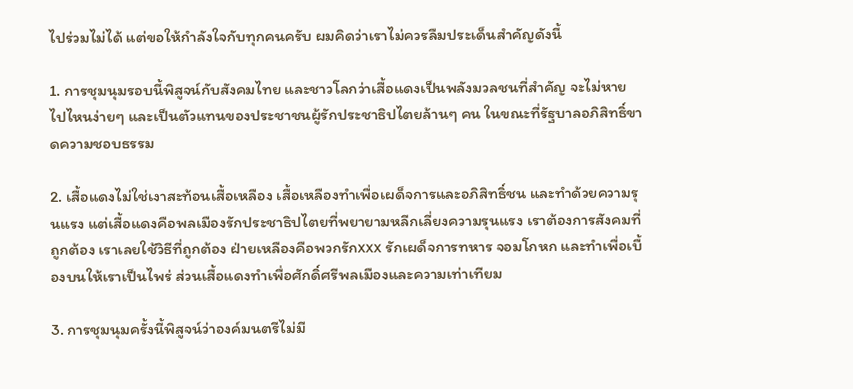ไปร่วมไม่ได้ แต่ขอให้กำลังใจกับทุกคนครับ ผมคิดว่าเราไม่ควรลืมประเด็นสำคัญดังนี้

1. การชุมนุมรอบนี้พิสูจน์กับสังคมไทย และชาวโลกว่าเสื้อแดงเป็นพลังมวลชนที่สำคัญ จะไม่หายไปไหนง่ายๆ และเป็นตัวแทนของประชาชนผู้รักประชาธิปไตยล้านๆ คน ในขณะที่รัฐบาลอภิสิทธิ์ขาดความชอบธรรม

2. เสื้อแดงไม่ใช่เงาสะท้อนเสื้อเหลือง เสื้อเหลืองทำเพื่อเผด็จการและอภิสิทธิ์ชน และทำด้วยความรุนแรง แต่เสื้อแดงคือพลเมืองรักประชาธิปไตยที่พยายามหลีกเลี่ยงความรุนแรง เราต้องการสังคมที่ถูกต้อง เราเลยใช้วิธีที่ถูกต้อง ฝ่ายเหลืองคือพวกรักxxx รักเผด็จการทหาร จอมโกหก และทำเพื่อเบื้องบนให้เราเป็นไพร่ ส่วนเสื้อแดงทำเพื่อศักดิ์ศรีพลเมืองและความเท่าเทียม

3. การชุมนุมครั้งนี้พิสูจน์ว่าองค์มนตรีไม่มี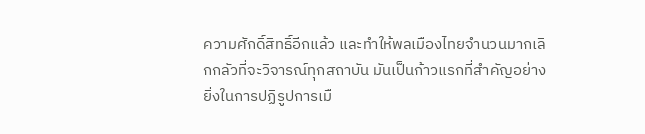ความศักดิ์สิทธิ์อีกแล้ว และทำให้พลเมืองไทยจำนวนมากเลิกกลัวที่จะวิจารณ์ทุกสถาบัน มันเป็นก้าวแรกที่สำคัญอย่างยิ่งในการปฏิรูปการเมื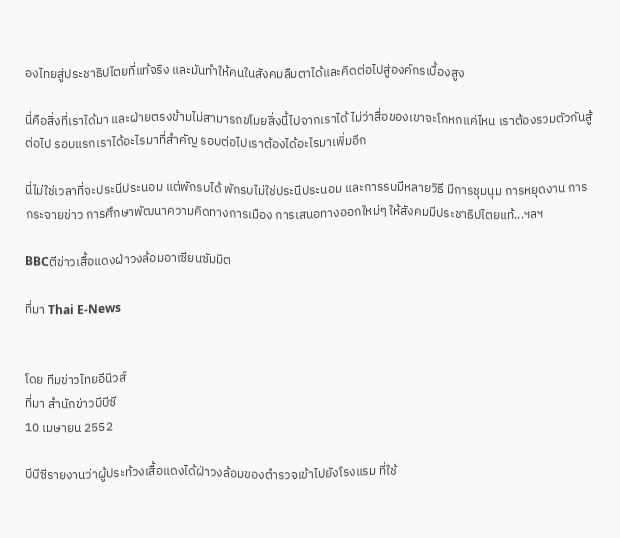องไทยสู่ประชาธิปไตยที่แท้จริง และมันทำให้คนในสังคมลืมตาได้และคิดต่อไปสู่องค์กรเบื้องสูง

นี่คือสิ่งที่เราได้มา และฝ่ายตรงข้ามไม่สามารถขโมยสิ่งนี้ไปจากเราได้ ไม่ว่าสื่อของเขาจะโกหกแค่ไหน เราต้องรวมตัวกันสู้ต่อไป รอบแรกเราได้อะไรมาที่สำคัญ รอบต่อไปเราต้องได้อะไรมาเพิ่มอีก

นี่ไม่ใช่เวลาที่จะประนีประนอม แต่พักรบได้ พักรบไม่ใช่ประนีประนอม และการรบมีหลายวิธี มีการชุมนุม การหยุดงาน การกระจายข่าว การศึกษาพัฒนาความคิดทางการเมือง การเสนอทางออกใหม่ๆ ให้สังคมมีประชาธิปไตยแท้...ฯลฯ

BBCตีข่าวเสื้อแดงฝ่าวงล้อมอาเซียนซัมมิต

ที่มา Thai E-News


โดย ทีมข่าวไทยอีนิวส์
ที่มา สำนักข่าวบีบีซี
10 เมษายน 2552

บีบีซีรายงานว่าผู้ประท้วงเสื้อแดงได้ฝ่าวงล้อมของตำรวจเข้าไปยังโรงแรม ที่ใช้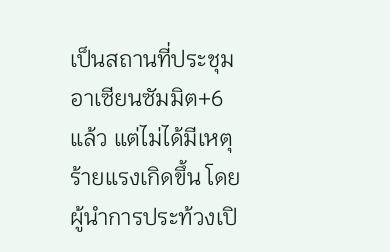เป็นสถานที่ประชุมอาเซียนซัมมิต+6แล้ว แต่ไม่ได้มีเหตุร้ายแรงเกิดขึ้น โดยผู้นำการประท้วงเปิ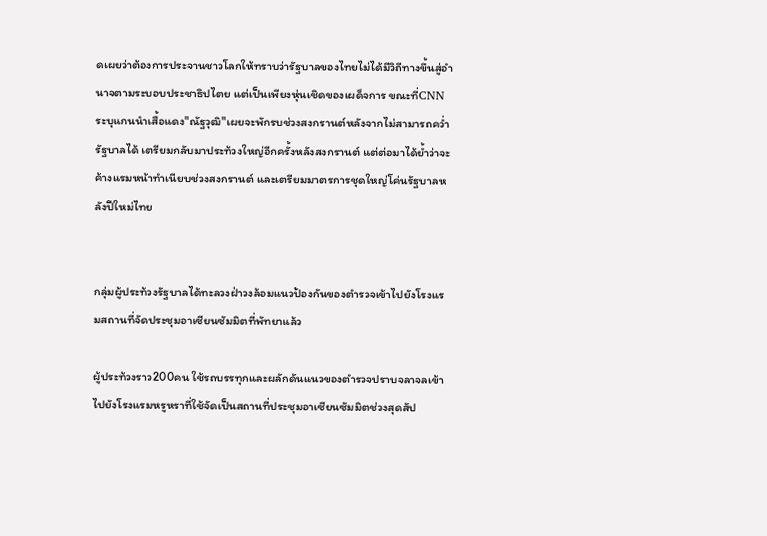ดเผยว่าต้องการประจานชาวโลกให้ทราบว่ารัฐบาลของไทยไม่ได้มีวิถีทางขึ้นสู่อำนาจตามระบอบประชาธิปไตย แต่เป็นเพียงหุ่นเชิดของเผด็จการ ขณะที่CNNระบุแกนนำเสื้อแดง"ณัฐวุฒิ"เผยจะพักรบช่วงสงกรานต์หลังจากไม่สามารถคว่ำรัฐบาลได้ เตรียมกลับมาประท้วงใหญ่อีกครั้งหลังสงกรานต์ แต่ต่อมาได้ย้ำว่าจะค้างแรมหน้าทำเนียบช่วงสงกรานต์ และเตรียมมาตรการชุดใหญ่โค่นรัฐบาลหลังปีใหม่ไทย


กลุ่มผู้ประท้วงรัฐบาลได้ทะลวงฝ่าวงล้อมแนวป้องกันของตำรวจเข้าไปยังโรงแรมสถานที่จัดประชุมอาเซียนซัมมิตที่พัทยาแล้ว

ผู้ประท้วงราว200คน ใช้รถบรรทุกและผลักดันแนวของตำรวจปราบจลาจลเข้าไปยังโรงแรมหรูหราที่ใช้จัดเป็นสถานที่ประชุมอาเซียนซัมมิตช่วงสุดสัป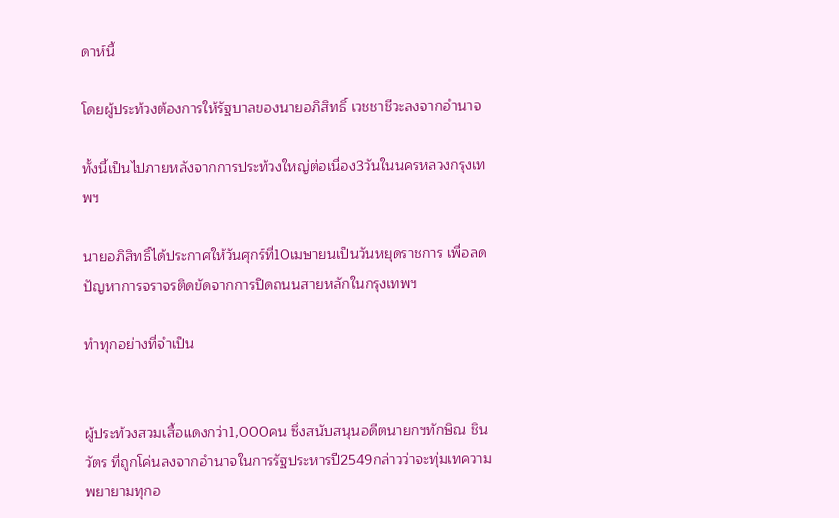ดาห์นี้

โดยผู้ประท้วงต้องการให้รัฐบาลของนายอภิสิทธิ์ เวชชาชีวะลงจากอำนาจ

ทั้งนี้เป็นไปภายหลังจากการประท้วงใหญ่ต่อเนื่อง3วันในนครหลวงกรุงเทพฯ

นายอภิสิทธิ์ได้ประกาศให้วันศุกร์ที่10เมษายนเป็นวันหยุดราชการ เพื่อลดปัญหาการจราจรติดขัดจากการปิดถนนสายหลักในกรุงเทพฯ

ทำทุกอย่างที่จำเป็น


ผู้ประท้วงสวมเสื้อแดงกว่า1,000คน ซึ่งสนับสนุนอดีตนายกฯทักษิณ ชินวัตร ที่ถูกโค่นลงจากอำนาจในการรัฐประหารปี2549กล่าวว่าจะทุ่มเทความพยายามทุกอ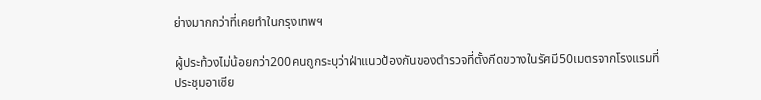ย่างมากกว่าที่เคยทำในกรุงเทพฯ

ผู้ประท้วงไม่น้อยกว่า200คนถูกระบุว่าฝ่าแนวป้องกันของตำรวจที่ตั้งกีดขวางในรัศมี50เมตรจากโรงแรมที่ประชุมอาเซีย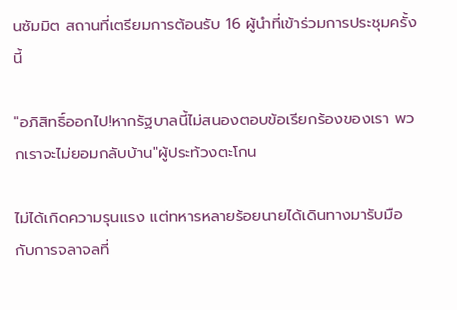นซัมมิต สถานที่เตรียมการต้อนรับ 16 ผู้นำที่เข้าร่วมการประชุมครั้งนี้

"อภิสิทธิ์ออกไป!หากรัฐบาลนี้ไม่สนองตอบข้อเรียกร้องของเรา พวกเราจะไม่ยอมกลับบ้าน"ผู้ประท้วงตะโกน

ไม่ได้เกิดความรุนแรง แต่ทหารหลายร้อยนายได้เดินทางมารับมือกับการจลาจลที่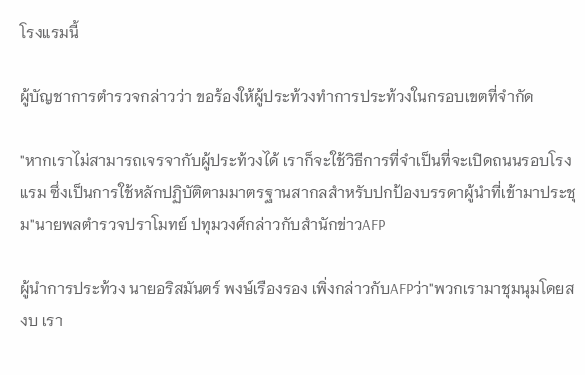โรงแรมนี้

ผู้บัญชาการตำรวจกล่าวว่า ขอร้องให้ผู้ประท้วงทำการประท้วงในกรอบเขตที่จำกัด

"หากเราไม่สามารถเจรจากับผู้ประท้วงได้ เราก็จะใช้วิธีการที่จำเป็นที่จะเปิดถนนรอบโรงแรม ซึ่งเป็นการใช้หลักปฏิบัติตามมาตรฐานสากลสำหรับปกป้องบรรดาผู้นำที่เข้ามาประชุม"นายพลตำรวจปราโมทย์ ปทุมวงศ์กล่าวกับสำนักข่าวAFP

ผู้นำการประท้วง นายอริสมันตร์ พงษ์เรืองรอง เพิ่งกล่าวกับAFPว่า"พวกเรามาชุมนุมโดยสงบ เรา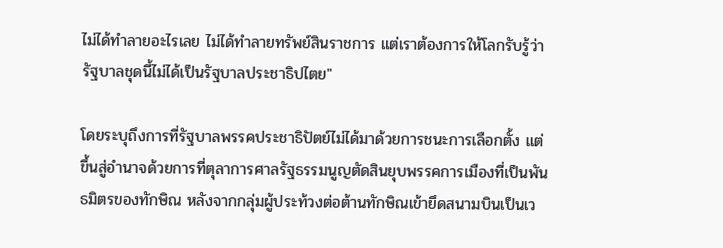ไม่ได้ทำลายอะไรเลย ไม่ได้ทำลายทรัพย์สินราชการ แต่เราต้องการให้โลกรับรู้ว่ารัฐบาลชุดนี้ไม่ได้เป็นรัฐบาลประชาธิปไตย"

โดยระบุถึงการที่รัฐบาลพรรคประชาธิปัตย์ไม่ได้มาด้วยการชนะการเลือกตั้ง แต่ขึ้นสู่อำนาจด้วยการที่ตุลาการศาลรัฐธรรมนูญตัดสินยุบพรรคการเมืองที่เป็นพันธมิตรของทักษิณ หลังจากกลุ่มผู้ประท้วงต่อต้านทักษิณเข้ายึดสนามบินเป็นเว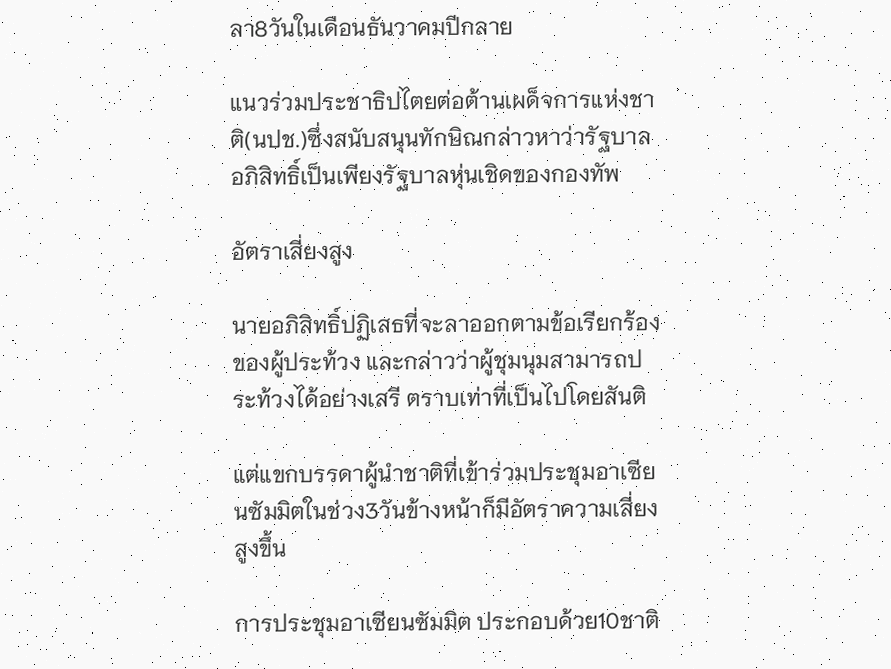ลา8วันในเดือนธันวาคมปีกลาย

แนวร่วมประชาธิปไตยต่อต้านเผด็จการแห่งชาติ(นปช.)ซึ่งสนับสนุนทักษิณกล่าวหาว่ารัฐบาลอภิสิทธิ์เป็นเพียงรัฐบาลหุ่นเชิดของกองทัพ

อัตราเสี่ยงสูง

นายอภิสิทธิ์ปฏิเสธที่จะลาออกตามข้อเรียกร้องของผู้ประท้วง และกล่าวว่าผู้ชุมนุมสามารถประท้วงได้อย่างเสรี ตราบเท่าที่เป็นไปโดยสันติ

แต่แขกบรรดาผู้นำชาติที่เข้าร่วมประชุมอาเซียนซัมมิตในช่วง3วันข้างหน้าก็มีอัตราความเสี่ยงสูงขึ้น

การประชุมอาเซียนซัมมิต ประกอบด้วย10ชาติ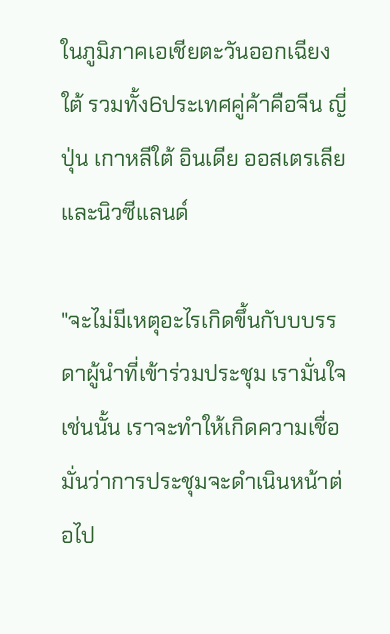ในภูมิภาคเอเชียตะวันออกเฉียงใต้ รวมทั้ง6ประเทศคู่ค้าคือจีน ญี่ปุ่น เกาหลีใต้ อินเดีย ออสเตรเลีย และนิวซีแลนด์

"จะไม่มีเหตุอะไรเกิดขึ้นกับบบรรดาผู้นำที่เข้าร่วมประชุม เรามั่นใจเช่นนั้น เราจะทำให้เกิดความเชื่อมั่นว่าการประชุมจะดำเนินหน้าต่อไป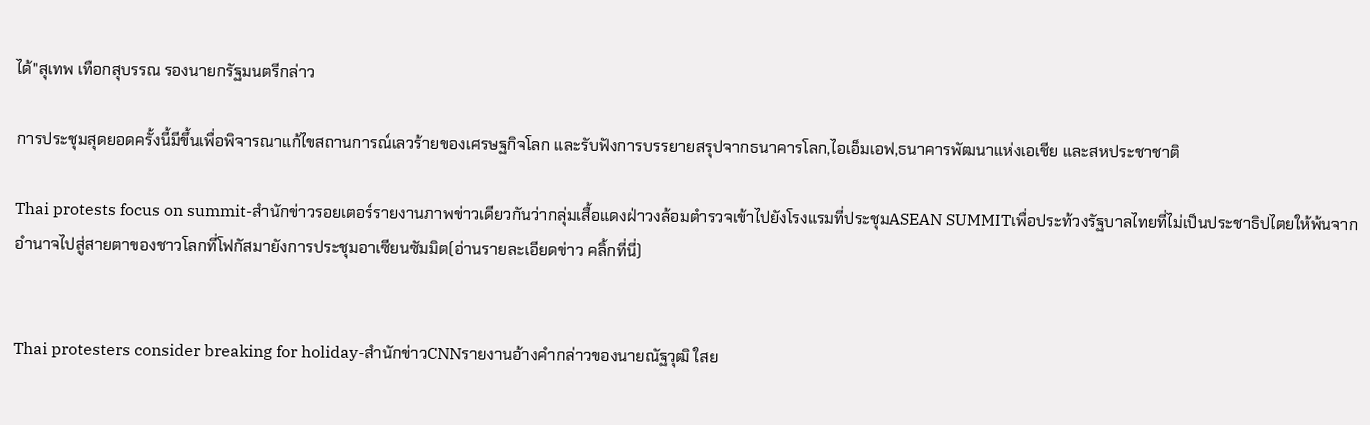ได้"สุเทพ เทือกสุบรรณ รองนายกรัฐมนตรีกล่าว

การประชุมสุดยอดครั้งนี้มีขึ้นเพื่อพิจารณาแก้ไขสถานการณ์เลวร้ายของเศรษฐกิจโลก และรับฟังการบรรยายสรุปจากธนาคารโลก,ไอเอ็มเอฟ,ธนาคารพัฒนาแห่งเอเชีย และสหประชาชาติ

Thai protests focus on summit-สำนักข่าวรอยเตอร์รายงานภาพข่าวเดียวกันว่ากลุ่มเสื้อแดงฝ่าวงล้อมตำรวจเข้าไปยังโรงแรมที่ประชุมASEAN SUMMITเพื่อประท้วงรัฐบาลไทยที่ไม่เป็นประชาธิปไตยให้พ้นจากอำนาจไปสู่สายตาของชาวโลกที่โฟกัสมายังการประชุมอาเซียนซัมมิต(อ่านรายละเอียดข่าว คลิ้กที่นี่)


Thai protesters consider breaking for holiday-สำนักข่าวCNNรายงานอ้างคำกล่าวของนายณัฐวุฒิ ใสย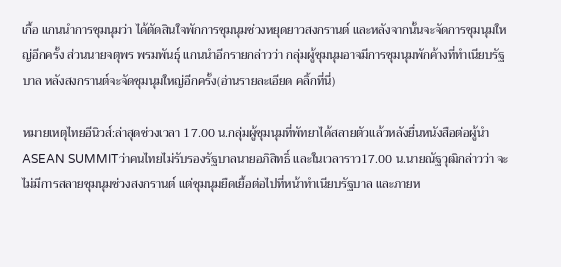เกื้อ แกนนำการชุมนุมว่า ได้ตัดสินใจพักการชุมนุมช่วงหยุดยาวสงกรานต์ และหลังจากนั้นจะจัดการชุมนุมใหญ่อีกครั้ง ส่วนนายจตุพร พรมพันธุ์ แกนนำอีกรายกล่าวว่า กลุ่มผู้ชุมนุมอาจมีการชุมนุมพักค้างที่ทำเนียบรัฐบาล หลังสงกรานต์จะจัดชุมนุมใหญ่อีกครั้ง(อ่านรายละเอียด คลิ้กที่นี่)

หมายเหตุไทยอีนิวส์:ล่าสุดช่วงเวลา 17.00 น.กลุ่มผู้ชุมนุมที่พัทยาได้สลายตัวแล้วหลังยื่นหนังสือต่อผู้นำASEAN SUMMITว่าคนไทยไม่รับรองรัฐบาลนายอภิสิทธิ์ และในเวลาราว17.00 น.นายณัฐวุฒิกล่าวว่า จะไม่มีการสลายชุมนุมช่วงสงกรานต์ แต่ชุมนุมยืดเยื้อต่อไปที่หน้าทำเนียบรัฐบาล และภายห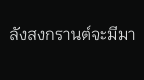ลังสงกรานต์จะมีมา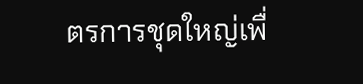ตรการชุดใหญ่เพื่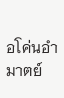อโค่นอำมาตย์